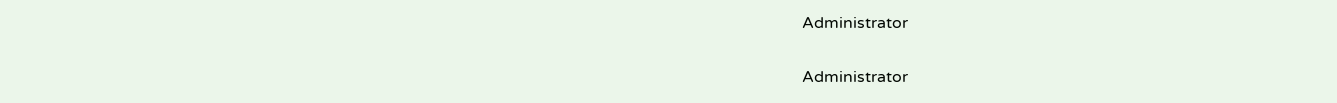Administrator

Administrator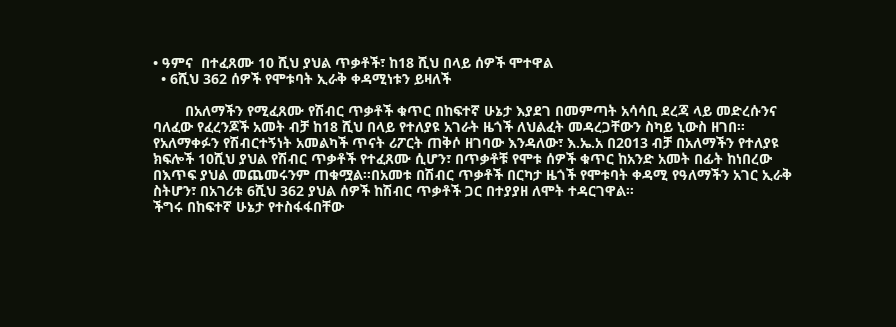• ዓምና  በተፈጸሙ 10 ሺህ ያህል ጥቃቶች፣ ከ18 ሺህ በላይ ሰዎች ሞተዋል
  • 6ሺህ 362 ሰዎች የሞቱባት ኢራቅ ቀዳሚነቱን ይዛለች

        በአለማችን የሚፈጸሙ የሽብር ጥቃቶች ቁጥር በከፍተኛ ሁኔታ እያደገ በመምጣት አሳሳቢ ደረጃ ላይ መድረሱንና ባለፈው የፈረንጆች አመት ብቻ ከ18 ሺህ በላይ የተለያዩ አገራት ዜጎች ለህልፈት መዳረጋቸውን ስካይ ኒውስ ዘገበ፡፡
የአለማቀፉን የሽብርተኝነት አመልካች ጥናት ሪፖርት ጠቅሶ ዘገባው እንዳለው፣ እ.ኤ.አ በ2013 ብቻ በአለማችን የተለያዩ ክፍሎች 10ሺህ ያህል የሽብር ጥቃቶች የተፈጸሙ ሲሆን፣ በጥቃቶቹ የሞቱ ሰዎች ቁጥር ከአንድ አመት በፊት ከነበረው  በእጥፍ ያህል መጨመሩንም ጠቁሟል፡፡በአመቱ በሽብር ጥቃቶች በርካታ ዜጎች የሞቱባት ቀዳሚ የዓለማችን አገር ኢራቅ ስትሆን፣ በአገሪቱ 6ሺህ 362 ያህል ሰዎች ከሽብር ጥቃቶች ጋር በተያያዘ ለሞት ተዳርገዋል፡፡
ችግሩ በከፍተኛ ሁኔታ የተስፋፋበቸው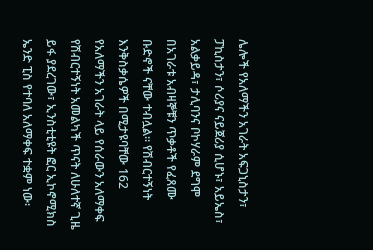ሌሎች የአለማችን አገራት አፍጋኒስታን፣ ፓኪስታን፣ ሶሪያና ናይጀሪያ ሲሆኑ፣ አይኤስ፣ አልቃይዳ፣ ታሊባንና ቦኮሃራም ደግሞ በአገራቱ አብዛኞቹን ጥቃቶች የፈጸሙ ቡድኖች ናቸው ተብሏል፡፡ የሽብርተኝነት እንቅስቃሴዎች በሚታዩባቸው 162 የአለማችን አገራት ላይ የሰራውን አለማቀፍ የሽብርተኝነት አመልካች ጥናት ለሁለተኛ ጊዜ ይፋ ያደረገው፣ ኢንስቲቲዩት ፎር ኢኮኖሚክስ ኤንድ ፒስ የተባለ አለማቀፍ ተቋም ነው፡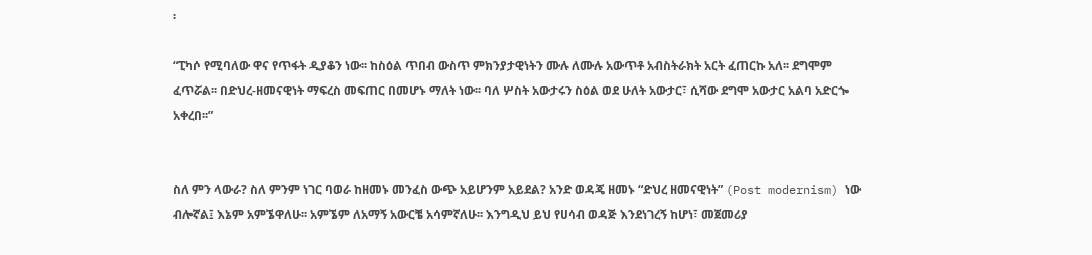፡

“ፒካሶ የሚባለው ዋና የጥፋት ዲያቆን ነው፡፡ ከስዕል ጥበብ ውስጥ ምክንያታዊነትን ሙሉ ለሙሉ አውጥቶ አብስትራክት አርት ፈጠርኩ አለ፡፡ ደግሞም ፈጥሯል፡፡ በድህረ-ዘመናዊነት ማፍረስ መፍጠር በመሆኑ ማለት ነው፡፡ ባለ ሦስት አውታሩን ስዕል ወደ ሁለት አውታር፣ ሲሻው ደግሞ አውታር አልባ አድርጐ አቀረበ፡፡”


ስለ ምን ላውራ? ስለ ምንም ነገር ባወራ ከዘመኑ መንፈስ ውጭ አይሆንም አይደል? አንድ ወዳጄ ዘመኑ “ድህረ ዘመናዊነት” (Post modernism) ነው ብሎኛል፤ እኔም አምኜዋለሁ፡፡ አምኜም ለአማኝ አውርቼ አሳምኛለሁ፡፡ እንግዲህ ይህ የሀሳብ ወዳጅ እንደነገረኝ ከሆነ፣ መጀመሪያ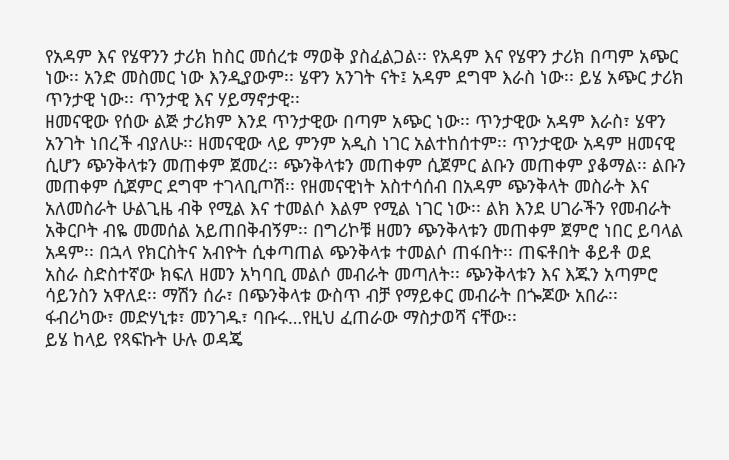የአዳም እና የሄዋንን ታሪክ ከስር መሰረቱ ማወቅ ያስፈልጋል፡፡ የአዳም እና የሄዋን ታሪክ በጣም አጭር ነው፡፡ አንድ መስመር ነው እንዲያውም፡፡ ሄዋን አንገት ናት፤ አዳም ደግሞ እራስ ነው፡፡ ይሄ አጭር ታሪክ ጥንታዊ ነው፡፡ ጥንታዊ እና ሃይማኖታዊ፡፡
ዘመናዊው የሰው ልጅ ታሪክም እንደ ጥንታዊው በጣም አጭር ነው፡፡ ጥንታዊው አዳም እራስ፣ ሄዋን አንገት ነበረች ብያለሁ፡፡ ዘመናዊው ላይ ምንም አዲስ ነገር አልተከሰተም፡፡ ጥንታዊው አዳም ዘመናዊ ሲሆን ጭንቅላቱን መጠቀም ጀመረ፡፡ ጭንቅላቱን መጠቀም ሲጀምር ልቡን መጠቀም ያቆማል፡፡ ልቡን መጠቀም ሲጀምር ደግሞ ተገላቢጦሽ፡፡ የዘመናዊነት አስተሳሰብ በአዳም ጭንቅላት መስራት እና አለመስራት ሁልጊዜ ብቅ የሚል እና ተመልሶ እልም የሚል ነገር ነው፡፡ ልክ እንደ ሀገራችን የመብራት አቅርቦት ብዬ መመሰል አይጠበቅብኝም፡፡ በግሪኮቹ ዘመን ጭንቅላቱን መጠቀም ጀምሮ ነበር ይባላል አዳም፡፡ በኋላ የክርስትና አብዮት ሲቀጣጠል ጭንቅላቱ ተመልሶ ጠፋበት፡፡ ጠፍቶበት ቆይቶ ወደ አስራ ስድስተኛው ክፍለ ዘመን አካባቢ መልሶ መብራት መጣለት፡፡ ጭንቅላቱን እና እጁን አጣምሮ ሳይንስን አዋለደ፡፡ ማሽን ሰራ፣ በጭንቅላቱ ውስጥ ብቻ የማይቀር መብራት በጐጆው አበራ፡፡ ፋብሪካው፣ መድሃኒቱ፣ መንገዱ፣ ባቡሩ…የዚህ ፈጠራው ማስታወሻ ናቸው፡፡
ይሄ ከላይ የጻፍኩት ሁሉ ወዳጄ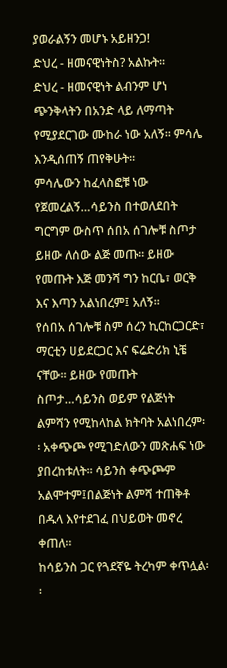ያወራልኝን መሆኑ አይዘንጋ!
ድህረ - ዘመናዊነትስ? አልኩት፡፡
ድህረ - ዘመናዊነት ልብንም ሆነ ጭንቅላትን በአንድ ላይ ለማጣት የሚያደርገው ሙከራ ነው አለኝ፡፡ ምሳሌ እንዲሰጠኝ ጠየቅሁት፡፡
ምሳሌውን ከፈላስፎቹ ነው የጀመረልኝ…ሳይንስ በተወለደበት ግርግም ውስጥ ሰበአ ሰገሎቹ ስጦታ ይዘው ለሰው ልጅ መጡ፡፡ ይዘው የመጡት እጅ መንሻ ግን ከርቤ፣ ወርቅ እና እጣን አልነበረም፤ አለኝ፡፡
የሰበአ ሰገሎቹ ስም ሰረን ኪርከርጋርድ፣ ማርቲን ሀይደርጋር እና ፍሬድሪክ ኒቼ ናቸው፡፡ ይዘው የመጡት ስጦታ…ሳይንስ ወይም የልጅነት ልምሻን የሚከላከል ክትባት አልነበረም፡፡ አቀጭጮ የሚገድለውን መጽሐፍ ነው ያበረከቱለት፡፡ ሳይንስ ቀጭጮም አልሞተም፤በልጅነት ልምሻ ተጠቅቶ በዱላ እየተደገፈ በህይወት መኖረ ቀጠለ፡፡
ከሳይንስ ጋር የጓደኛዬ ትረካም ቀጥሏል፡፡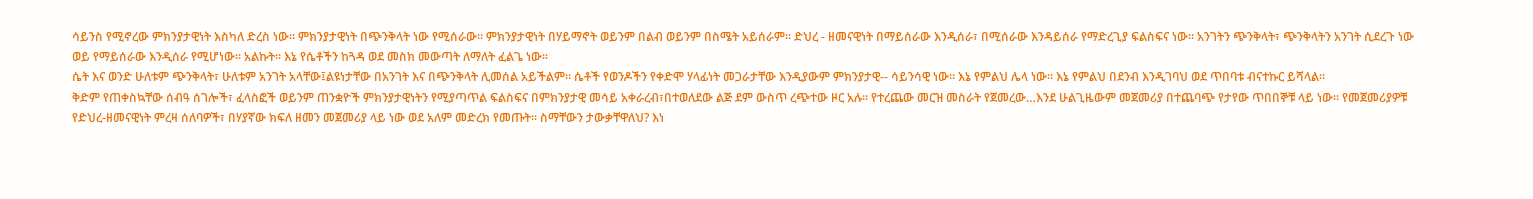ሳይንስ የሚኖረው ምክንያታዊነት እስካለ ድረስ ነው፡፡ ምክንያታዊነት በጭንቅላት ነው የሚሰራው፡፡ ምክንያታዊነት በሃይማኖት ወይንም በልብ ወይንም በስሜት አይሰራም፡፡ ድህረ - ዘመናዊነት በማይሰራው እንዲሰራ፣ በሚሰራው እንዳይሰራ የማድረጊያ ፍልስፍና ነው፡፡ አንገትን ጭንቅላት፣ ጭንቅላትን አንገት ሲደረጉ ነው ወይ የማይሰራው እንዲሰራ የሚሆነው፡፡ አልኩት፡፡ እኔ የሴቶችን ከጓዳ ወደ መስክ መውጣት ለማለት ፈልጌ ነው፡፡
ሴት እና ወንድ ሁለቱም ጭንቅላት፣ ሁለቱም አንገት አላቸው፤ልዩነታቸው በአንገት እና በጭንቅላት ሊመሰል አይችልም፡፡ ሴቶች የወንዶችን የቀድሞ ሃላፊነት መጋራታቸው እንዲያውም ምክንያታዊ-- ሳይንሳዊ ነው፡፡ እኔ የምልህ ሌላ ነው፡፡ እኔ የምልህ በደንብ እንዲገባህ ወደ ጥበባቱ ብናተኩር ይሻላል፡፡
ቅድም የጠቀስኳቸው ሰብዓ ሰገሎች፣ ፈላስፎች ወይንም ጠንቋዮች ምክንያታዊነትን የሚያጣጥል ፍልስፍና በምክንያታዊ መሳይ አቀራረብ፣በተወለደው ልጅ ደም ውስጥ ረጭተው ዞር አሉ፡፡ የተረጨው መርዝ መስራት የጀመረው…እንደ ሁልጊዜውም መጀመሪያ በተጨባጭ የታየው ጥበበኞቹ ላይ ነው፡፡ የመጀመሪያዎቹ የድህረ-ዘመናዊነት ምረዛ ሰለባዎች፣ በሃያኛው ክፍለ ዘመን መጀመሪያ ላይ ነው ወደ አለም መድረክ የመጡት፡፡ ስማቸውን ታውቃቸዋለህ? እነ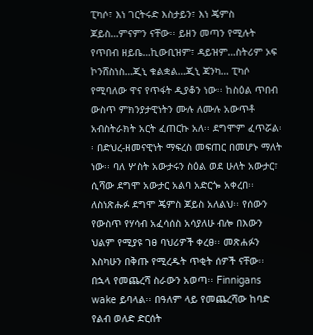ፒካሶ፣ እነ ገርትሩድ እስታይን፣ እነ ጄምስ ጆይስ…ምናምን ናቸው፡፡ ይዘን መጣን የሚሉት የጥበብ ዘይቤ…ኪውቢዝም፣ ዳይዝም…ስትሪም ኦፍ ኮንሸስነስ…ጂኒ ቁልቋል…ጂኒ ጃንካ… ፒካሶ የሚባለው ዋና የጥፋት ዲያቆን ነው፡፡ ከስዕል ጥበብ ውስጥ ምክንያታዊነትን ሙሉ ለሙሉ አውጥቶ አብስትራክት አርት ፈጠርኩ አለ፡፡ ደግሞም ፈጥሯል፡፡ በድህረ-ዘመናዊነት ማፍረስ መፍጠር በመሆኑ ማለት ነው፡፡ ባለ ሦስት አውታሩን ስዕል ወደ ሁለት አውታር፣ ሲሻው ደግሞ አውታር አልባ አድርጐ አቀረበ፡፡
ለስነጽሑፉ ደግሞ ጄምስ ጆይስ አለልህ፡፡ የሰውን የውስጥ የሃሳብ አፈሳሰስ አሳያለሁ ብሎ በእውን ህልም የሚያዩ ገፀ ባህሪዎች ቀረፀ፡፡ መጽሐፉን እስካሁን በቅጡ የሚረዱት ጥቂት ሰዎች ናቸው፡፡ በኋላ የመጨረሻ ስራውን አወጣ፡፡ Finnigans wake ይባላል፡፡ በዓለም ላይ የመጨረሻው ከባድ የልብ ወለድ ድርሰት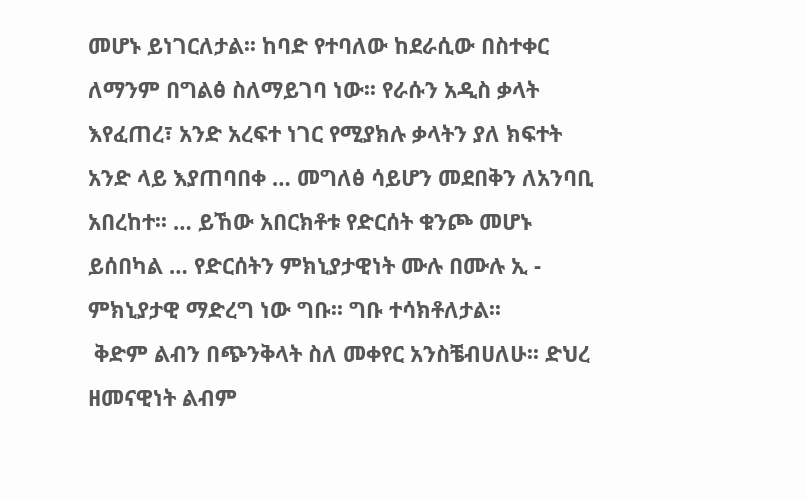መሆኑ ይነገርለታል፡፡ ከባድ የተባለው ከደራሲው በስተቀር ለማንም በግልፅ ስለማይገባ ነው፡፡ የራሱን አዲስ ቃላት እየፈጠረ፣ አንድ አረፍተ ነገር የሚያክሉ ቃላትን ያለ ክፍተት አንድ ላይ እያጠባበቀ … መግለፅ ሳይሆን መደበቅን ለአንባቢ አበረከተ፡፡ … ይኸው አበርክቶቱ የድርሰት ቁንጮ መሆኑ ይሰበካል … የድርሰትን ምክኒያታዊነት ሙሉ በሙሉ ኢ - ምክኒያታዊ ማድረግ ነው ግቡ፡፡ ግቡ ተሳክቶለታል፡፡
 ቅድም ልብን በጭንቅላት ስለ መቀየር አንስቼብሀለሁ፡፡ ድህረ ዘመናዊነት ልብም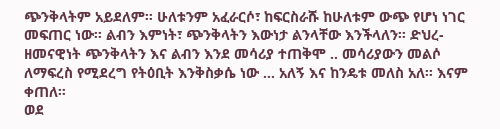ጭንቅላትም አይደለም፡፡ ሁለቱንም አፈራርሶ፣ ከፍርስራሹ ከሁለቱም ውጭ የሆነ ነገር መፍጠር ነው፡፡ ልብን እምነት፣ ጭንቅላትን እውነታ ልንላቸው እንችላለን፡፡ ድህረ-ዘመናዊነት ጭንቅላትን እና ልብን እንደ መሳሪያ ተጠቅሞ .. መሳሪያውን መልሶ ለማፍረስ የሚደረግ የትዕቢት እንቅስቃሴ ነው … አለኝ እና ከንዴቱ መለስ አለ፡፡ እናም ቀጠለ፡፡
ወደ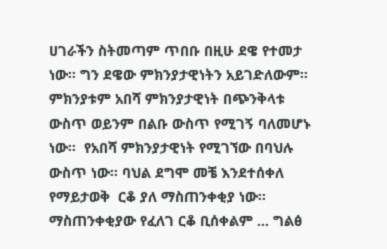ሀገራችን ስትመጣም ጥበቡ በዚሁ ደዌ የተመታ ነው፡፡ ግን ደዌው ምክንያታዊነትን አይገድለውም፡፡ ምክንያቱም አበሻ ምክንያታዊነት በጭንቅላቱ ውስጥ ወይንም በልቡ ውስጥ የሚገኝ ባለመሆኑ ነው፡፡  የአበሻ ምክንያታዊነት የሚገኘው በባህሉ ውስጥ ነው፡፡ ባህል ደግሞ መቼ እንደተሰቀለ የማይታወቅ  ርቆ ያለ ማስጠንቀቂያ ነው፡፡ ማስጠንቀቂያው የፈለገ ርቆ ቢሰቀልም … ግልፅ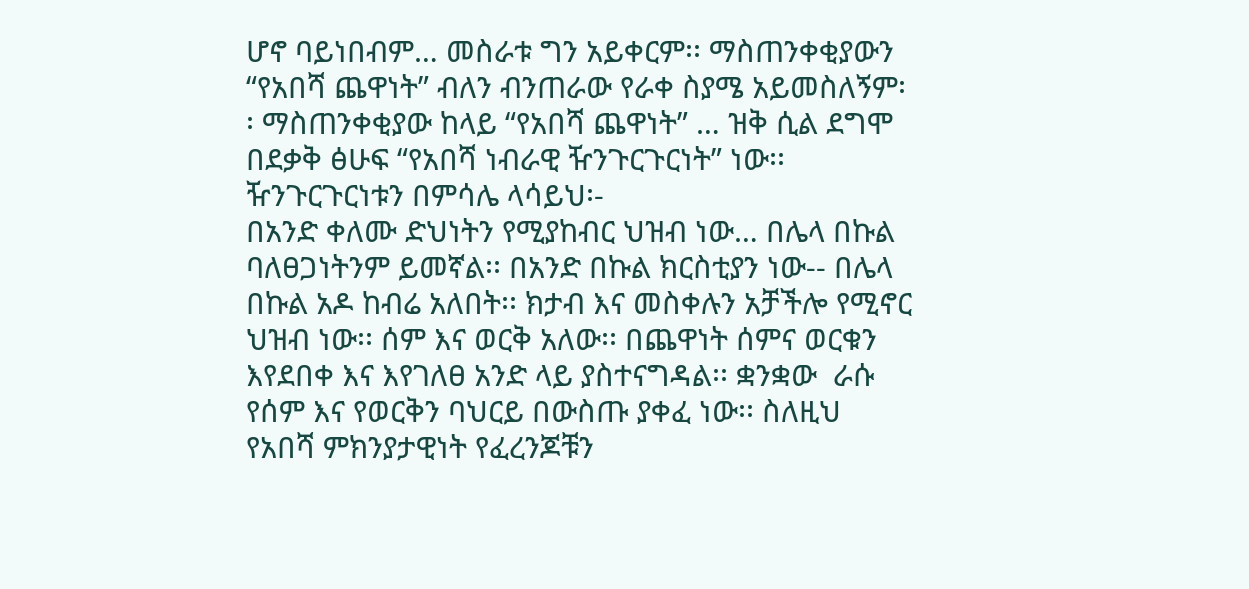ሆኖ ባይነበብም… መስራቱ ግን አይቀርም፡፡ ማስጠንቀቂያውን “የአበሻ ጨዋነት” ብለን ብንጠራው የራቀ ስያሜ አይመስለኝም፡፡ ማስጠንቀቂያው ከላይ “የአበሻ ጨዋነት” … ዝቅ ሲል ደግሞ በደቃቅ ፅሁፍ “የአበሻ ነብራዊ ዥንጉርጉርነት” ነው፡፡
ዥንጉርጉርነቱን በምሳሌ ላሳይህ፡-
በአንድ ቀለሙ ድህነትን የሚያከብር ህዝብ ነው… በሌላ በኩል ባለፀጋነትንም ይመኛል፡፡ በአንድ በኩል ክርስቲያን ነው-- በሌላ በኩል አዶ ከብሬ አለበት፡፡ ክታብ እና መስቀሉን አቻችሎ የሚኖር ህዝብ ነው፡፡ ሰም እና ወርቅ አለው፡፡ በጨዋነት ሰምና ወርቁን እየደበቀ እና እየገለፀ አንድ ላይ ያስተናግዳል፡፡ ቋንቋው  ራሱ የሰም እና የወርቅን ባህርይ በውስጡ ያቀፈ ነው፡፡ ስለዚህ የአበሻ ምክንያታዊነት የፈረንጆቹን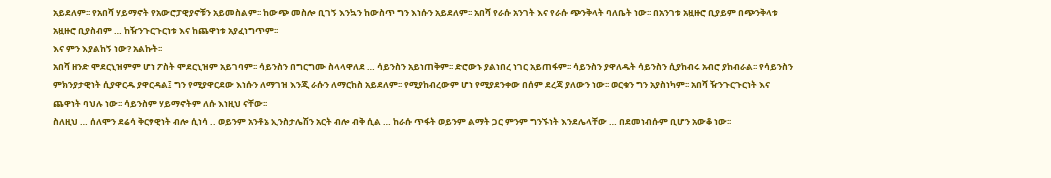አይደለም፡፡ የአበሻ ሃይማኖት የአውሮፓዊያኖቹን አይመስልም፡፡ ከውጭ መስሎ ቢገኝ እንኳን ከውስጥ ግን እነሱን አይደለም፡፡ አበሻ የራሱ አንገት እና የራሱ ጭንቅላት ባለቤት ነው፡፡ በአንገቱ አዟዙሮ ቢያይም በጭንቅላቱ አዟዙሮ ቢያስብም … ከዥንጉርጉርነቱ እና ከጨዋነቱ አያፈነግጥም፡፡
እና ምን እያልከኝ ነው? አልኩት፡፡
አበሻ ዘንድ ሞደርኒዝምም ሆነ ፖስት ሞደርኒዝም አይገባም፡፡ ሳይንስን በግርግሙ ስላላዋለደ … ሳይንስን አይነጠቅም፡፡ ድሮውኑ ያልነበረ ነገር አይጠፋም፡፡ ሳይንስን ያዋለዱት ሳይንስን ሲያከብሩ አብሮ ያከብራል፡፡ የሳይንስን ምክንያታዊነት ሲያዋርዱ ያዋርዳል፤ ግን የሚያዋርደው እነሱን ለማገዝ እንጂ ራሱን ለማርከስ አይደለም፡፡ የሚያከብረውም ሆነ የሚያደንቀው በሰም ደረጃ ያለውን ነው፡፡ ወርቁን ግን አያስነካም፡፡ አበሻ ዥንጉርጉርነት እና ጨዋነት ባህሉ ነው፡፡ ሳይንስም ሃይማኖትም ለሱ እነዚህ ናቸው፡፡
ስለዚህ … ሰለሞን ደሬሳ ቅርፃዊነት ብሎ ሲነሳ .. ወይንም አንቶኔ ኢንስታሌሽን አርት ብሎ ብቅ ሲል … ከራሱ ጥፋት ወይንም ልማት ጋር ምንም ግንኙነት እንደሌላቸው … በደመነብሱም ቢሆን አውቆ ነው፡፡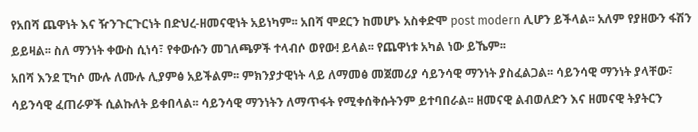የአበሻ ጨዋነት እና ዥንጉርጉርነት በድህረ-ዘመናዊነት አይነካም፡፡ አበሻ ሞደርን ከመሆኑ አስቀድሞ post modern ሊሆን ይችላል፡፡ አለም የያዘውን ፋሽን ይይዛል፡፡ ስለ ማንነት ቀውስ ሲነሳ፣ የቀውሱን መገለጫዎች ተላብሶ ወየው! ይላል፡፡ የጨዋነቱ አካል ነው ይኼም፡፡
አበሻ እንደ ፒካሶ ሙሉ ለሙሉ ሊያምፅ አይችልም፡፡ ምክንያታዊነት ላይ ለማመፅ መጀመሪያ ሳይንሳዊ ማንነት ያስፈልጋል፡፡ ሳይንሳዊ ማንነት ያላቸው፣ ሳይንሳዊ ፈጠራዎች ሲልኩለት ይቀበላል፡፡ ሳይንሳዊ ማንነትን ለማጥፋት የሚቀሰቅሱትንም ይተባበራል፡፡ ዘመናዊ ልብወለድን እና ዘመናዊ ትያትርን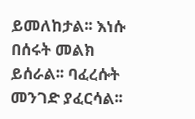ይመለከታል፡፡ እነሱ በሰሩት መልክ ይሰራል፡፡ ባፈረሱት መንገድ ያፈርሳል፡፡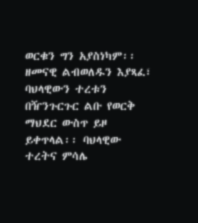ወርቁን ግን አያስነካም፡፡ ዘመናዊ ልብወለዱን እያጻፈ፣ ባህላዊውን ተረቱን በዥንጉርጉር ልቡ የወርቅ ማህደር ውስጥ ይዞ ይቀጥላል፡፡ ባህላዊው ተረትና ምሳሌ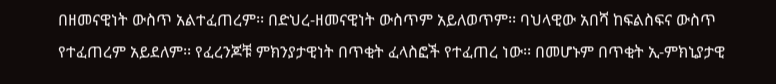በዘመናዊነት ውስጥ አልተፈጠረም፡፡ በድህረ-ዘመናዊነት ውስጥም አይለወጥም፡፡ ባህላዊው አበሻ ከፍልስፍና ውስጥ የተፈጠረም አይደለም፡፡ የፈረንጆቹ ምክንያታዊነት በጥቂት ፈላስፎች የተፈጠረ ነው፡፡ በመሆኑም በጥቂት ኢ-ምክኒያታዊ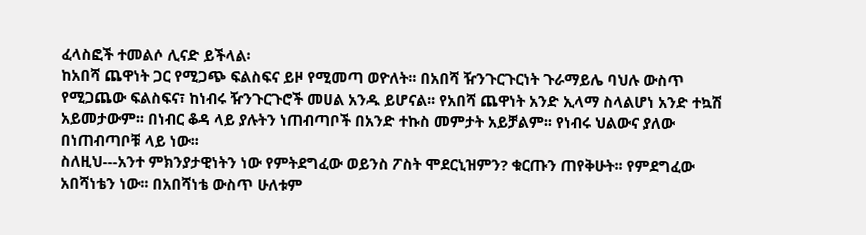ፈላስፎች ተመልሶ ሊናድ ይችላል፡
ከአበሻ ጨዋነት ጋር የሚጋጭ ፍልስፍና ይዞ የሚመጣ ወዮለት፡፡ በአበሻ ዥንጉርጉርነት ጉራማይሌ ባህሉ ውስጥ የሚጋጨው ፍልስፍና፣ ከነብሩ ዥንጉርጉሮች መሀል አንዱ ይሆናል፡፡ የአበሻ ጨዋነት አንድ ኢላማ ስላልሆነ አንድ ተኳሽ አይመታውም፡፡ በነብር ቆዳ ላይ ያሉትን ነጠብጣቦች በአንድ ተኩስ መምታት አይቻልም፡፡ የነብሩ ህልውና ያለው በነጠብጣቦቹ ላይ ነው፡፡
ስለዚህ---አንተ ምክንያታዊነትን ነው የምትደግፈው ወይንስ ፖስት ሞደርኒዝምን? ቁርጡን ጠየቅሁት፡፡ የምደግፈው አበሻነቴን ነው፡፡ በአበሻነቴ ውስጥ ሁለቱም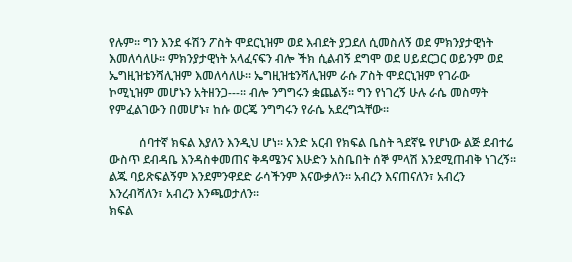የሉም፡፡ ግን እንደ ፋሽን ፖስት ሞደርኒዝም ወደ እብደት ያጋደለ ሲመስለኝ ወደ ምክንያታዊነት እመለሳለሁ፡፡ ምክንያታዊነት አላፈናፍን ብሎ ችክ ሲልብኝ ደግሞ ወደ ሀይደርጋር ወይንም ወደ ኤግዚዝቴንሻሊዝም እመለሳለሁ፡፡ ኤግዚዝቴንሻሊዝም ራሱ ፖስት ሞደርኒዝም የገራው ኮሚኒዝም መሆኑን አትዘንጋ---፡፡ ብሎ ንግግሩን ቋጨልኝ፡፡ ግን የነገረኝ ሁሉ ራሴ መስማት የምፈልገውን በመሆኑ፣ ከሱ ወርጄ ንግግሩን የራሴ አደረግኋቸው፡፡

          ሰባተኛ ክፍል እያለን እንዲህ ሆነ፡፡ አንድ አርብ የክፍል ቤስት ጓደኛዬ የሆነው ልጅ ደብተሬ ውስጥ ደብዳቤ እንዳስቀመጠና ቅዳሜንና እሁድን አስቤበት ሰኞ ምላሽ እንደሚጠብቅ ነገረኝ፡፡ ልጁ ባይጽፍልኝም እንደምንዋደድ ራሳችንም እናውቃለን፡፡ አብረን እናጠናለን፣ አብረን እንረብሻለን፣ አብረን እንጫወታለን፡፡
ክፍል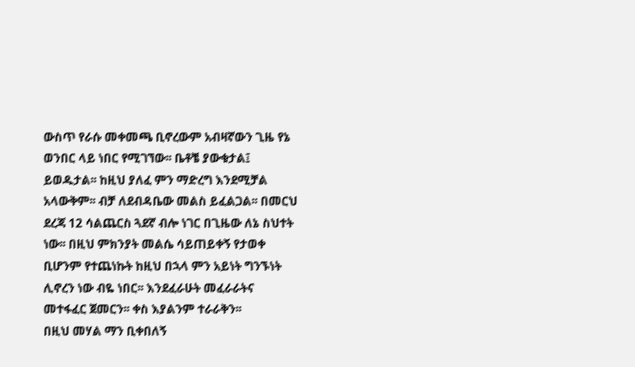ውስጥ የራሱ መቀመጫ ቢኖረውም አብዛኛውን ጊዜ የኔ ወንበር ላይ ነበር የሚገኘው፡፡ ቤቶቼ ያውቁታል፤ ይወዱታል፡፡ ከዚህ ያለፈ ምን ማድረግ እንደሚቻል አላውቅም፡፡ ብቻ ለደብዳቤው መልስ ይፈልጋል፡፡ በመርህ ደረጃ 12 ሳልጨርስ ጓደኛ ብሎ ነገር በጊዜው ለኔ ስህተት ነው፡፡ በዚህ ምክንያት መልሴ ሳይጠይቀኝ የታወቀ ቢሆንም የተጨነኩት ከዚህ በኋላ ምን አይነት ግንኙነት ሊኖረን ነው ብዬ ነበር፡፡ እንደፈራሁት መፈራራትና መተፋፈር ጀመርን፡፡ ቀስ እያልንም ተራራቅን፡፡
በዚህ መሃል ማን ቢቀበለኝ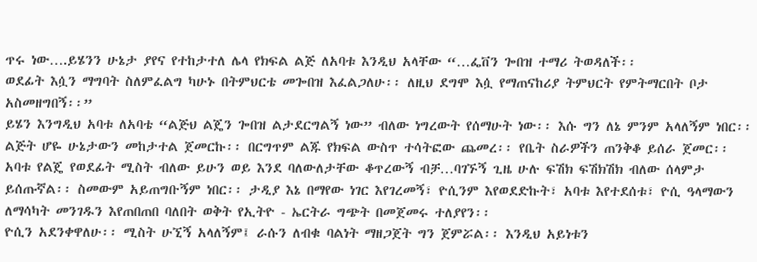ጥሩ ነው….ይሄንን ሁኔታ ያየና የተከታተለ ሌላ የክፍል ልጅ ለአባቱ እንዲህ አላቸው “…ፌቨን ጐበዝ ተማሪ ትወዳለች፡፡
ወደፊት እሷን ማግባት ስለምፈልግ ካሁኑ በትምህርቴ መጐበዝ እፈልጋለሁ፡፡ ለዚህ ደግሞ እሷ የማጠናከሪያ ትምህርት የምትማርበት ቦታ አስመዘግበኝ፡፡”
ይሄን እንግዲህ አባቱ ለአባቴ “ልጅህ ልጄን ጐበዝ ልታደርግልኝ ነው” ብለው ነግረውት የሰማሁት ነው፡፡ እሱ ግን ለኔ ምንም አላለኝም ነበር፡፡ ልጅት ሆዬ ሁኔታውን መከታተል ጀመርኩ፡፡ በርግጥም ልጁ የክፍል ውስጥ ተሳትፎው ጨመረ፡፡ የቤት ስራዎችን ጠንቅቆ ይሰራ ጀመር፡፡ አባቱ የልጄ የወደፊት ሚስት ብለው ይሁን ወይ እንደ ባለውለታቸው ቆጥረውኝ ብቻ…ባገኙኝ ጊዜ ሁሉ ፍሽክ ፍሽክሽክ ብለው ሰላምታ ይሰጡኛል፡፡ ስመውም አይጠግቡኝም ነበር፡፡ ታዲያ እኔ በማየው ነገር እየገረመኝ፣ ዮሲንም እየወደድኩት፣ አባቱ እየተደሰቱ፣ ዮሲ ዓላማውን ለማሳካት መንገዱን እየጠበጠበ ባለበት ወቅት የኢትዮ - ኤርትራ ግጭት በመጀመሩ ተለያየን፡፡
ዮሲን አደንቀዋለሁ፡፡ ሚስት ሁኚኝ አላለኝም፤ ራሱን ለብቁ ባልነት ማዘጋጀት ግን ጀምሯል፡፡ እንዲህ አይነቱን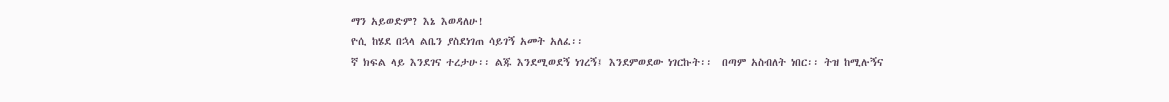ማን አይወድም? እኔ እወዳለሁ!
ዮሲ ከሄደ በኋላ ልቤን ያስደነገጠ ሳይገኝ አመት አለፈ፡፡
ኛ ክፍል ላይ እንደገና ተረታሁ፡፡ ልጁ እንደሚወደኝ ነገረኝ፤ እንደምወደው ነገርኩት፡፡  በጣም አስብለት ነበር፡፡ ትዝ ከሚሉኝና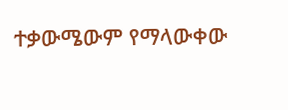ተቃውሜውም የማላውቀው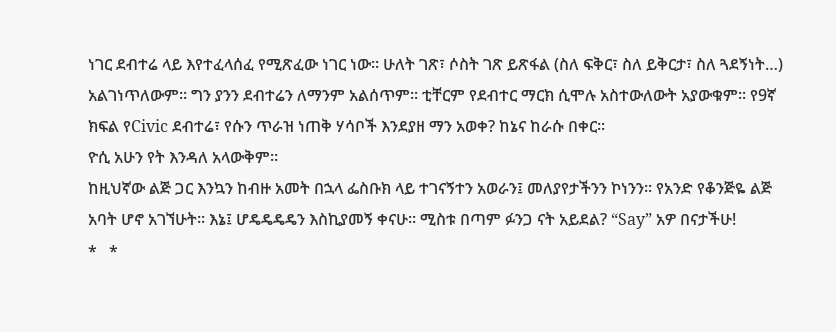ነገር ደብተሬ ላይ እየተፈላሰፈ የሚጽፈው ነገር ነው፡፡ ሁለት ገጽ፣ ሶስት ገጽ ይጽፋል (ስለ ፍቅር፣ ስለ ይቅርታ፣ ስለ ጓደኝነት…) አልገነጥለውም፡፡ ግን ያንን ደብተሬን ለማንም አልሰጥም፡፡ ቲቸርም የደብተር ማርክ ሲሞሉ አስተውለውት አያውቁም፡፡ የ9ኛ ክፍል የCivic ደብተሬ፣ የሱን ጥራዝ ነጠቅ ሃሳቦች እንደያዘ ማን አወቀ? ከኔና ከራሱ በቀር፡፡
ዮሲ አሁን የት እንዳለ አላውቅም፡፡
ከዚህኛው ልጅ ጋር እንኳን ከብዙ አመት በኋላ ፌስቡክ ላይ ተገናኝተን አወራን፤ መለያየታችንን ኮነንን፡፡ የአንድ የቆንጅዬ ልጅ አባት ሆኖ አገኘሁት፡፡ እኔ፤ ሆዴዴዴዴን እስኪያመኝ ቀናሁ፡፡ ሚስቱ በጣም ፉንጋ ናት አይደል? “Say” አዎ በናታችሁ!
*   *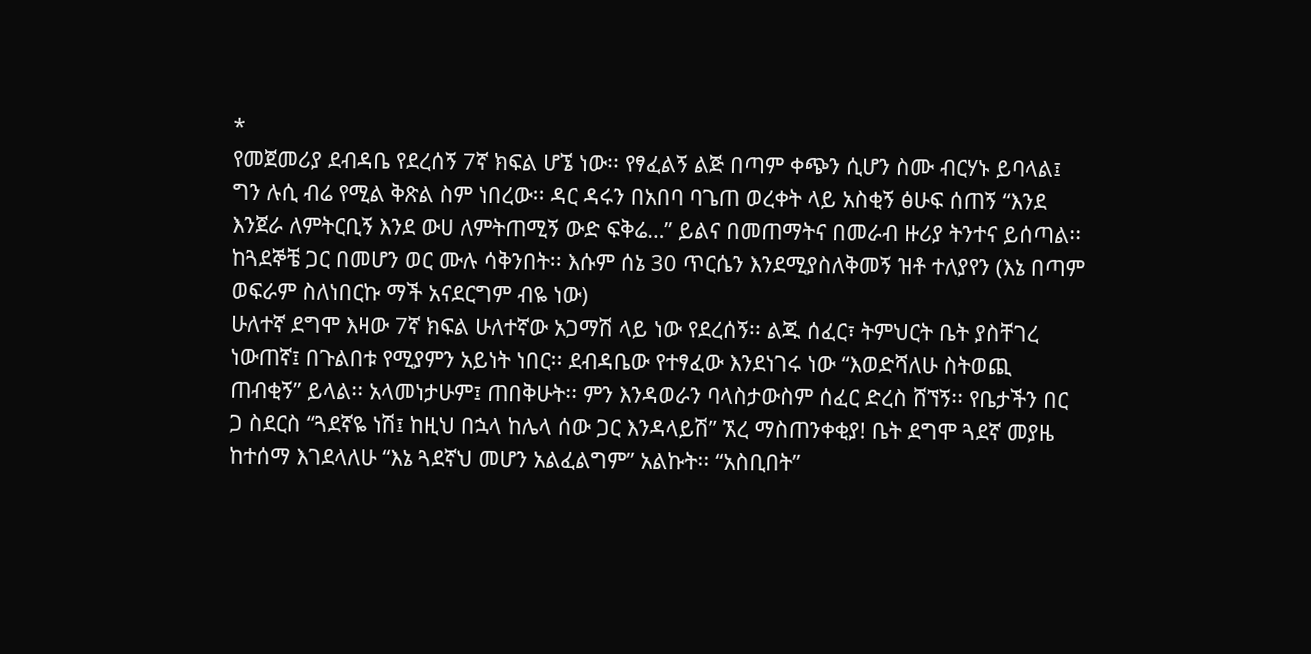*
የመጀመሪያ ደብዳቤ የደረሰኝ 7ኛ ክፍል ሆኜ ነው፡፡ የፃፈልኝ ልጅ በጣም ቀጭን ሲሆን ስሙ ብርሃኑ ይባላል፤ ግን ሉሲ ብሬ የሚል ቅጽል ስም ነበረው፡፡ ዳር ዳሩን በአበባ ባጌጠ ወረቀት ላይ አስቂኝ ፅሁፍ ሰጠኝ “እንደ እንጀራ ለምትርቢኝ እንደ ውሀ ለምትጠሚኝ ውድ ፍቅሬ…” ይልና በመጠማትና በመራብ ዙሪያ ትንተና ይሰጣል፡፡ ከጓደኞቼ ጋር በመሆን ወር ሙሉ ሳቅንበት፡፡ እሱም ሰኔ 30 ጥርሴን እንደሚያስለቅመኝ ዝቶ ተለያየን (እኔ በጣም ወፍራም ስለነበርኩ ማች አናደርግም ብዬ ነው)
ሁለተኛ ደግሞ እዛው 7ኛ ክፍል ሁለተኛው አጋማሽ ላይ ነው የደረሰኝ፡፡ ልጁ ሰፈር፣ ትምህርት ቤት ያስቸገረ ነውጠኛ፤ በጉልበቱ የሚያምን አይነት ነበር፡፡ ደብዳቤው የተፃፈው እንደነገሩ ነው “እወድሻለሁ ስትወጪ ጠብቂኝ” ይላል፡፡ አላመነታሁም፤ ጠበቅሁት፡፡ ምን እንዳወራን ባላስታውስም ሰፈር ድረስ ሸኘኝ፡፡ የቤታችን በር ጋ ስደርስ “ጓደኛዬ ነሽ፤ ከዚህ በኋላ ከሌላ ሰው ጋር እንዳላይሽ” ኧረ ማስጠንቀቂያ! ቤት ደግሞ ጓደኛ መያዜ ከተሰማ እገደላለሁ “እኔ ጓደኛህ መሆን አልፈልግም” አልኩት፡፡ “አስቢበት”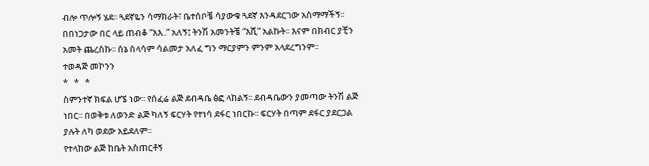ብሎ ጥሎኝ ሄደ፡፡ ጓደኛዬን ሳማክራት፣ ቤተሰቦቼ ሳያውቁ ጓደኛ እንዳደርገው አስማማችኝ፡፡ በበነጋታው በር ላይ ጠብቆ “እእ..” አለኝ፤ ትንሽ አመንትቼ “እሺ” አልኩት፡፡ እናም በክብር ያቺን አመት ጨረስኩ፡፡ ሰኔ ሰላሳም ሳልመታ አለፈ ግን ማርያምን ምንም አላደረግንም፡፡
ተወዳጅ መኮንን
*   *   *
ስምንተኛ ክፍል ሆኜ ነው፡፡ የሰፈሬ ልጅ ደብዳቤ ፅፎ ላከልኝ፡፡ ደብዳቤውን ያመጣው ትንሽ ልጅ ነበር፡፡ በወቅቱ ለወንድ ልጅ ካለኝ ፍርሃት የተነሳ ደፋር ነበርኩ፡፡ ፍርሃት በጣም ደፋር ያደርጋል ያሉት ለካ ወደው አይደለም፡፡
የተላከው ልጅ ከቤት አስጠርቶኝ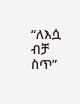“ለእሷ ብቻ ስጥ”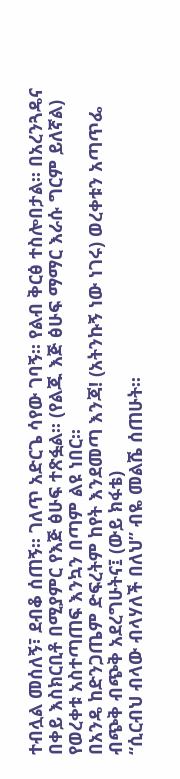ተብሏል መሰለኝ፣ ደብቆ ሰጠኝ፡፡ ገለጥ አድርጌ ሳየው ገባኝ፡፡ የልብ ቅርፅ ተስሎበታል፡፡ በአረንጓዴና በቀይ እስክርቢቶ በሚያምር የእጅ ፅሁፍ ተጽፏል፡፡ (የልጁ እጅ ፅሁፍ ማማር እራሱ ግርም ይለኛል) የወረቀቱ አስተጣጠፍ እንኳን በጣም ልዩ ነበር፡፡
በአንዴ ከድንጋጤም ድፍረትም ከየት እንደመጣ እንጃ! (አትንኩኝ ነው ነገሩ) ወረቀቱን አጣጥፌ ብጭቅ ብጭቅ አደረግሁትና፤ (ውይ ክፋቴ)
“ሲርብህ ብላው ብላሃለች በለህ” ብዬ መልሼ ሰጠሁት፡፡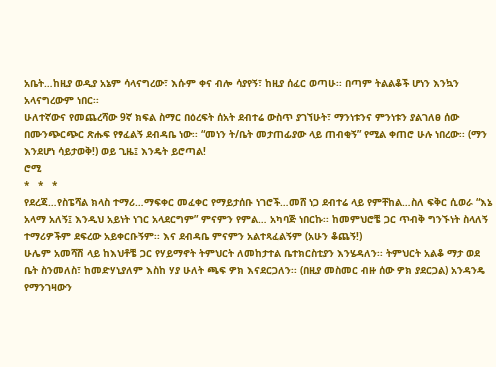አቤት…ከዚያ ወዲያ አኔም ሳላናግረው፣ እሱም ቀና ብሎ ሳያየኝ፣ ከዚያ ሰፈር ወጣሁ፡፡ በጣም ትልልቆች ሆነን እንኳን አላናግረውም ነበር፡፡
ሁለተኛውና የመጨረሻው 9ኛ ክፍል ስማር በዕረፍት ሰአት ደብተሬ ውስጥ ያገኘሁት፣ ማንነቱንና ምንነቱን ያልገለፀ ሰው በሙንጭርጭር ጽሑፍ የፃፈልኝ ደብዳቤ ነው፡፡ “መነን ት/ቤት መታጠፊያው ላይ ጠብቂኝ” የሚል ቀጠሮ ሁሉ ነበረው፡፡ (ማን እንደሆነ ሳይታወቅ!) ወይ ጊዜ፤ እንዴት ይሮጣል!
ሮሚ
*   *   *
የደረጃ…የስፔሻል ክላስ ተማሪ…ማፍቀር መፈቀር የማይታሰቡ ነገሮች…መሸ ነጋ ደብተሬ ላይ የምቸከል…ስለ ፍቅር ሲወራ “እኔ አላማ አለኝ፤ እንዲህ አይነት ነገር አላደርግም” ምናምን የምል… አካባጅ ነበርኩ፡፡ ከመምህሮቼ ጋር ጥብቅ ግንኙነት ስላለኝ ተማሪዎችም ደፍረው አይቀርቡኝም፡፡ እና ደብዳቤ ምናምን አልተጻፈልኝም (አሁን ቆጨኝ!)
ሁሌም አመሻሽ ላይ ከእህቶቼ ጋር የሃይማኖት ትምህርት ለመከታተል ቤተክርስቲያን እንሄዳለን፡፡ ትምህርት አልቆ ማታ ወደ ቤት ስንመለስ፣ ከመድሃኒያለም እስከ ሃያ ሁለት ጫፍ ዎክ እናደርጋለን፡፡ (በዚያ መስመር ብዙ ሰው ዎክ ያደርጋል) አንዳንዴ የማንገዛውን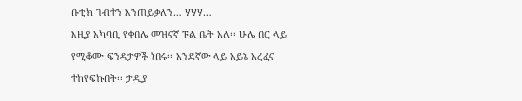ቡቲክ ገብተን እንጠይቃለን… ሃሃሃ…
እዚያ አካባቢ የቀበሌ መዝናኛ ፑል ቤት አለ፡፡ ሁሌ በር ላይ የሚቆሙ ፍንዳታዎች ነበሩ፡፡ አንደኛው ላይ አይኔ አረፈና ተከየፍኩበት፡፡ ታዲያ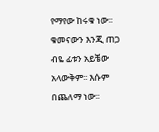የማየው ከሩቁ ነው፡፡ ቁመናውን እንጂ ጠጋ ብዬ ፊቱን አይቼው አላውቅም፡፡ እሱም በጨለማ ነው፡፡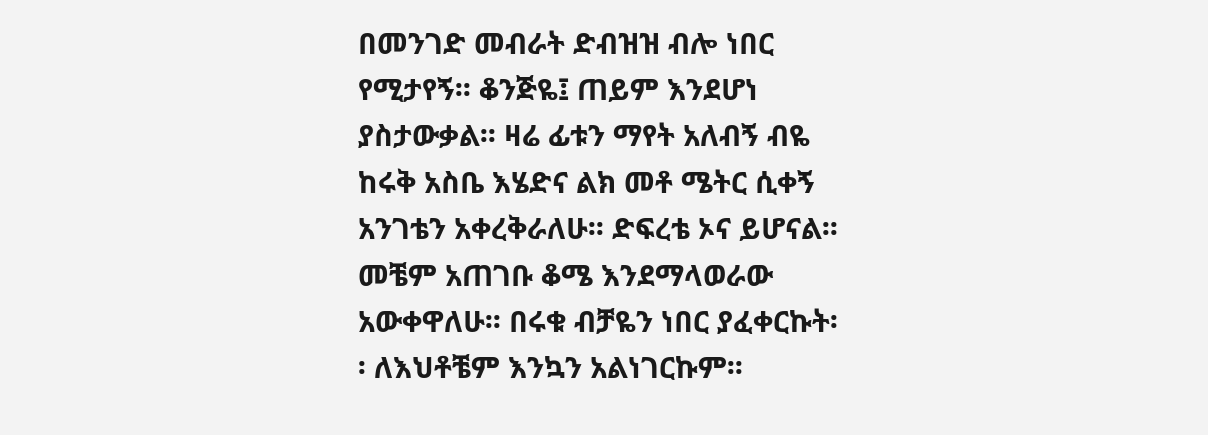በመንገድ መብራት ድብዝዝ ብሎ ነበር የሚታየኝ፡፡ ቆንጅዬ፤ ጠይም እንደሆነ ያስታውቃል፡፡ ዛሬ ፊቱን ማየት አለብኝ ብዬ ከሩቅ አስቤ እሄድና ልክ መቶ ሜትር ሲቀኝ አንገቴን አቀረቅራለሁ፡፡ ድፍረቴ ኦና ይሆናል፡፡ መቼም አጠገቡ ቆሜ እንደማላወራው አውቀዋለሁ፡፡ በሩቁ ብቻዬን ነበር ያፈቀርኩት፡፡ ለእህቶቼም እንኳን አልነገርኩም፡፡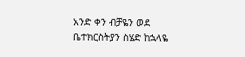አንድ ቀን ብቻዬን ወደ ቤተክርስትያን ስሄድ ከኋላዬ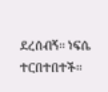ደረሰብኝ፡፡ ነፍሴ ተርበተበተች፡፡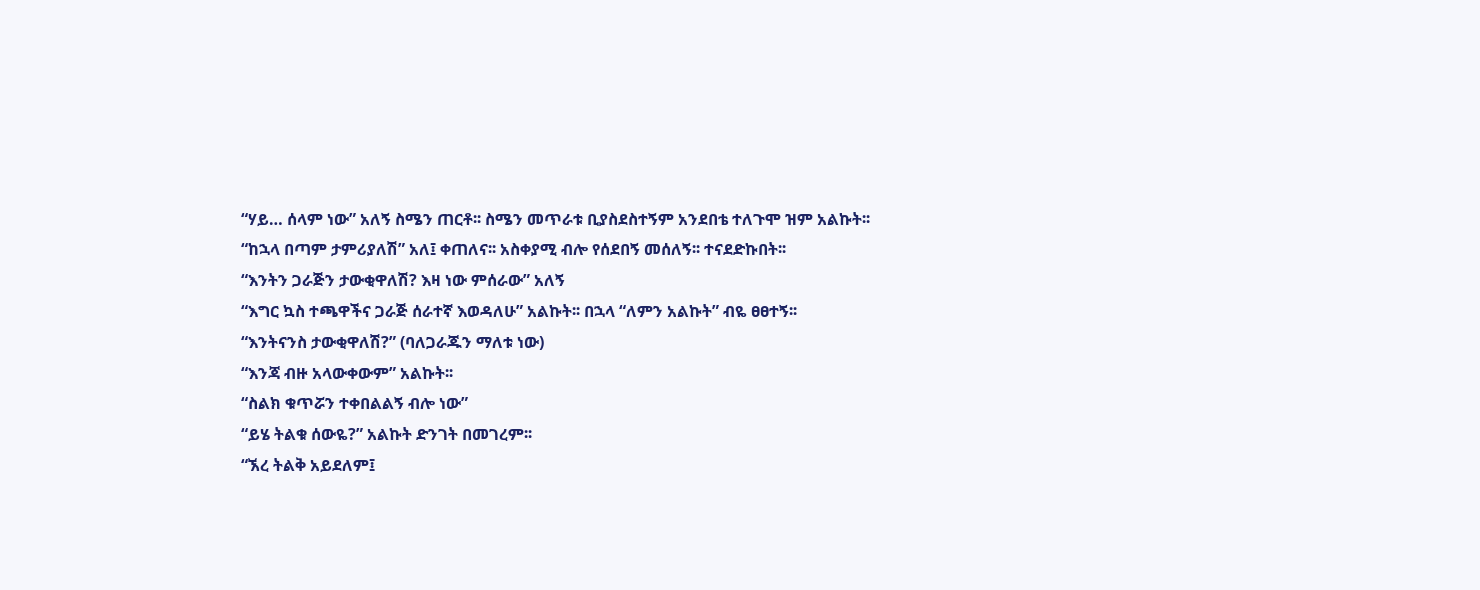“ሃይ… ሰላም ነው” አለኝ ስሜን ጠርቶ፡፡ ስሜን መጥራቱ ቢያስደስተኝም አንደበቴ ተለጉሞ ዝም አልኩት፡፡
“ከኋላ በጣም ታምሪያለሽ” አለ፤ ቀጠለና፡፡ አስቀያሚ ብሎ የሰደበኝ መሰለኝ፡፡ ተናደድኩበት፡፡
“እንትን ጋራጅን ታውቂዋለሽ? እዛ ነው ምሰራው” አለኝ
“እግር ኳስ ተጫዋችና ጋራጅ ሰራተኛ እወዳለሁ” አልኩት፡፡ በኋላ “ለምን አልኩት” ብዬ ፀፀተኝ፡፡
“እንትናንስ ታውቂዋለሽ?” (ባለጋራጁን ማለቱ ነው)
“እንጃ ብዙ አላውቀውም” አልኩት፡፡
“ስልክ ቁጥሯን ተቀበልልኝ ብሎ ነው”
“ይሄ ትልቁ ሰውዬ?” አልኩት ድንገት በመገረም፡፡
“ኧረ ትልቅ አይደለም፤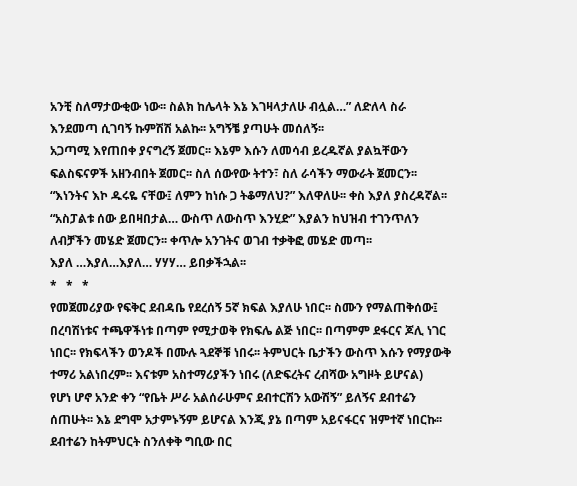አንቺ ስለማታውቂው ነው፡፡ ስልክ ከሌላት እኔ እገዛላታለሁ ብሏል…” ለድለላ ስራ እንደመጣ ሲገባኝ ኩምሽሽ አልኩ፡፡ አግኝቼ ያጣሁት መሰለኝ፡፡
አጋጣሚ እየጠበቀ ያናግረኝ ጀመር፡፡ እኔም እሱን ለመሳብ ይረዱኛል ያልኳቸውን ፍልስፍናዎች አዘንብበት ጀመር፡፡ ስለ ሰውየው ትተን፣ ስለ ራሳችን ማውራት ጀመርን፡፡
“እነንትና እኮ ዱሩዬ ናቸው፤ ለምን ከነሱ ጋ ትቆማለህ?” እለዋለሁ፡፡ ቀስ እያለ ያስረዳኛል፡፡
“አስፓልቱ ሰው ይበዛበታል… ውስጥ ለውስጥ እንሂድ” እያልን ከህዝብ ተገንጥለን ለብቻችን መሄድ ጀመርን፡፡ ቀጥሎ አንገትና ወገብ ተቃቅፎ መሄድ መጣ፡፡
እያለ …እያለ…እያለ… ሃሃሃ… ይበቃችኋል፡፡
*   *   *
የመጀመሪያው የፍቅር ደብዳቤ የደረሰኝ 5ኛ ክፍል እያለሁ ነበር፡፡ ስሙን የማልጠቅሰው፤ በረባሽነቱና ተጫዋችነቱ በጣም የሚታወቅ የክፍሌ ልጅ ነበር፡፡ በጣምም ደፋርና ጆሊ ነገር ነበር፡፡ የክፍላችን ወንዶች በሙሉ ጓደኞቹ ነበሩ፡፡ ትምህርት ቤታችን ውስጥ እሱን የማያውቅ ተማሪ አልነበረም፡፡ እናቱም አስተማሪያችን ነበሩ (ለድፍረትና ረብሻው አግዞት ይሆናል)
የሆነ ሆኖ አንድ ቀን “የቤት ሥራ አልሰራሁምና ደብተርሽን አውሽኝ” ይለኝና ደብተሬን ሰጠሁት፡፡ እኔ ደግሞ አታምኑኝም ይሆናል እንጂ ያኔ በጣም አይናፋርና ዝምተኛ ነበርኩ፡፡ ደብተሬን ከትምህርት ስንለቀቅ ግቢው በር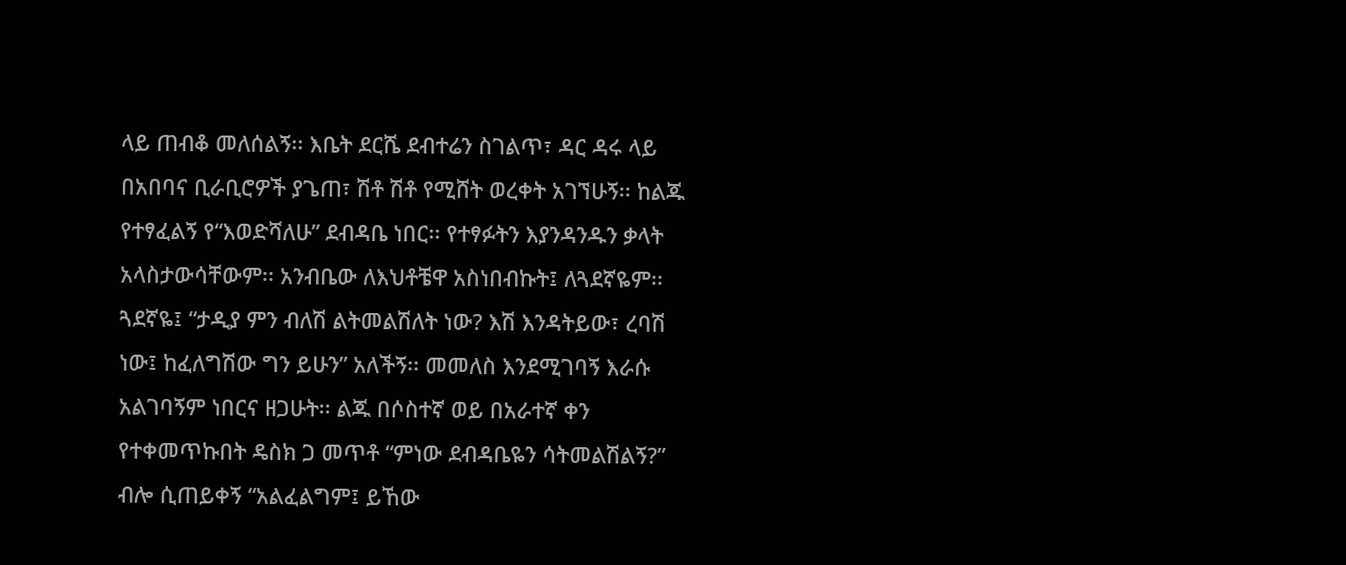ላይ ጠብቆ መለሰልኝ፡፡ እቤት ደርሼ ደብተሬን ስገልጥ፣ ዳር ዳሩ ላይ በአበባና ቢራቢሮዎች ያጌጠ፣ ሽቶ ሽቶ የሚሸት ወረቀት አገኘሁኝ፡፡ ከልጁ የተፃፈልኝ የ“እወድሻለሁ” ደብዳቤ ነበር፡፡ የተፃፉትን እያንዳንዱን ቃላት አላስታውሳቸውም፡፡ አንብቤው ለእህቶቼዋ አስነበብኩት፤ ለጓደኛዬም፡፡
ጓደኛዬ፤ “ታዲያ ምን ብለሽ ልትመልሽለት ነው? እሽ እንዳትይው፣ ረባሽ ነው፤ ከፈለግሽው ግን ይሁን” አለችኝ፡፡ መመለስ እንደሚገባኝ እራሱ አልገባኝም ነበርና ዘጋሁት፡፡ ልጁ በሶስተኛ ወይ በአራተኛ ቀን የተቀመጥኩበት ዴስክ ጋ መጥቶ “ምነው ደብዳቤዬን ሳትመልሽልኝ?” ብሎ ሲጠይቀኝ “አልፈልግም፤ ይኸው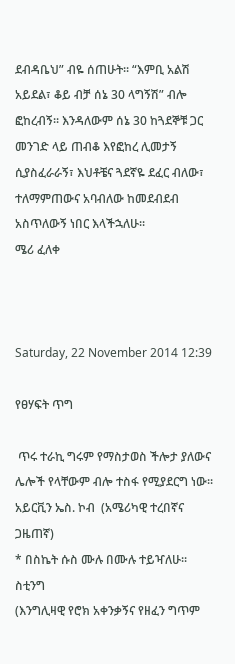ደብዳቤህ” ብዬ ሰጠሁት፡፡ “እምቢ አልሽ አይደል፣ ቆይ ብቻ ሰኔ 30 ላግኝሽ” ብሎ ፎከረብኝ፡፡ እንዳለውም ሰኔ 30 ከጓደኞቹ ጋር መንገድ ላይ ጠብቆ እየፎከረ ሊመታኝ ሲያስፈራራኝ፣ እህቶቼና ጓደኛዬ ደፈር ብለው፣ ተለማምጠውና አባብለው ከመደብደብ አስጥለውኝ ነበር እላችኋለሁ፡፡
ሜሪ ፈለቀ



Saturday, 22 November 2014 12:39

የፀሃፍት ጥግ

 ጥሩ ተራኪ ግሩም የማስታወስ ችሎታ ያለውና ሌሎች የላቸውም ብሎ ተስፋ የሚያደርግ ነው፡፡
አይርቪን ኤስ. ኮብ  (አሜሪካዊ ተረበኛና ጋዜጠኛ)
* በስኬት ሱስ ሙሉ በሙሉ ተይዣለሁ፡፡
ስቲንግ
(እንግሊዛዊ የሮክ አቀንቃኝና የዘፈን ግጥም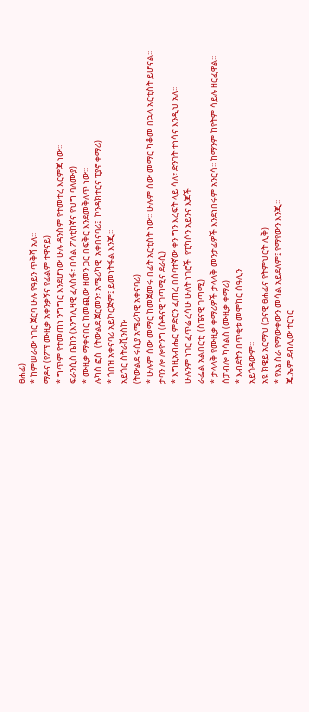ፀሐፊ)
* ከምሠራው ነገር ጀርባ ሁሉ የዓይን ጥቅሻ አለ፡፡
ማዶና (የፖፕ ሙዚቃ አቀንቃኝና የፊልም ተዋናይ)
* ግጥም የተመጠነ ንግግር እንደሆነው ሁሉ ዳንስም የተመተረ እርምጃ ነው፡፡
ፍራንሲስ ቤከን (እንግሊዛዊ ፈላስፋ፣ በሳል ፖለቲከኛና የህግ ባለሙያ)
* ሙዚቃ ማቀናበር ከመጪው ዘመን ጋር በፍቅር እንደመቅለጥ ነው፡፡
ሉካስ ፎስ  (ትውልደ ጀርመን፣ አሜሪካዊ  አቀበናባሪ፤  ኮንዳክተርና ፒያኖ ቀማሪ)
* ጎበዝ አቀናባሪ አይኮርጅም፤ ይመነትፋል እንጂ፡፡
አይጎር ስትራቪንስኩ
(ትውልደ ሩሲያ አሜሪካዊ አቀናባሪ)
* ሁሉም ሰው መማር ከመጀመሩ በፊት አርቲስት ነው፡፡ ሁሉም ሰው መማር ካቆመ በኋላ አርቲስት ይሆናል፡፡
ታባን ሎ ሎዮንግ (ሱዳናዊ ገጣሚና ደራሲ)
* እግዚአብሔር ምድርን ፈጠረ በሰባተኛው ቀን ግን እረፍት ላይ ሳለ፣ ድንገት ተነሳና እንዲህ አለ፡፡
ሁሉንም ነገር ፈጥሬ ረሳሁ ሁለት ነገሮች  የፒካሶን አይንና እጆች
ራፌል አልበርቲ  (ስፔናዊ ገጣሚ)
* ታላላቅ የሙዚቃ ቀማሪዎች ታላላቅ መንታፊዎች እንደነበሩም አንርሳ፡፡ ከማንም ከየትም ሳይሉ ዘርፈዋል፡፡
ሰፓብሎ ካሳልስ (ሙዚቃ ቀማሪ)
* እብደትን በጥቂቱ መሞከር ሰዓሊን
አይጎዳውም፡፡
አዩ ክዌይ አርማህ (ጋናዊ ፀሐፊና የትምህርት ሊቅ)
* የእኔ ስራ የማውቀውን መሳል አይደለም፤ የማየውን እንጂ፡፡
ጄ.ኤም.ደብሊው ተርነር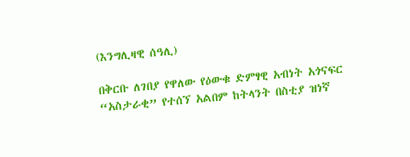(እንግሊዛዊ ሰዓሊ)

በቅርቡ ለገበያ የዋለው የዕውቁ ድምፃዊ አብነት አጎናፍር “አስታራቂ” የተሰኘ አልበም ከትላንት በስቲያ ዝነኛ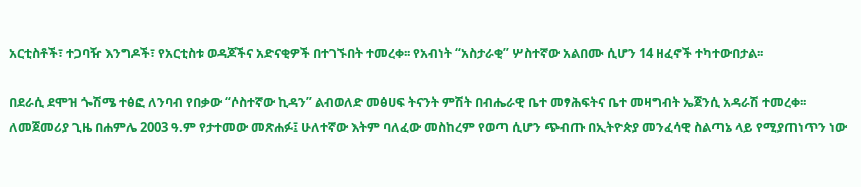አርቲስቶች፣ ተጋባዥ እንግዶች፣ የአርቲስቱ ወዳጆችና አድናቂዎች በተገኙበት ተመረቀ፡፡ የአብነት “አስታራቂ” ሦስተኛው አልበሙ ሲሆን 14 ዘፈኖች ተካተውበታል፡፡

በደራሲ ደሞዝ ጐሽሜ ተፅፎ ለንባብ የበቃው “ሶስተኛው ኪዳን” ልብወለድ መፅሀፍ ትናንት ምሽት በብሔራዊ ቤተ መፃሕፍትና ቤተ መዛግብት ኤጀንሲ አዳራሽ ተመረቀ፡፡
ለመጀመሪያ ጊዜ በሐምሌ 2003 ዓ.ም የታተመው መጽሐፉ፤ ሁለተኛው እትም ባለፈው መስከረም የወጣ ሲሆን ጭብጡ በኢትዮጵያ መንፈሳዊ ስልጣኔ ላይ የሚያጠነጥን ነው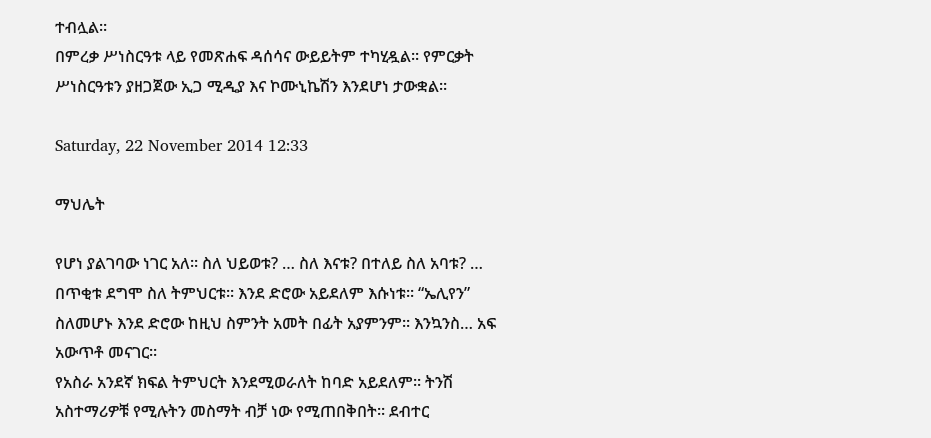ተብሏል፡፡
በምረቃ ሥነስርዓቱ ላይ የመጽሐፍ ዳሰሳና ውይይትም ተካሂዷል፡፡ የምርቃት ሥነስርዓቱን ያዘጋጀው ኢጋ ሚዲያ እና ኮሙኒኬሽን እንደሆነ ታውቋል፡፡

Saturday, 22 November 2014 12:33

ማህሌት

የሆነ ያልገባው ነገር አለ፡፡ ስለ ህይወቱ? … ስለ እናቱ? በተለይ ስለ አባቱ? … በጥቂቱ ደግሞ ስለ ትምህርቱ፡፡ እንደ ድሮው አይደለም እሱነቱ፡፡ “ኤሊየን” ስለመሆኑ እንደ ድሮው ከዚህ ስምንት አመት በፊት አያምንም፡፡ እንኳንስ… አፍ አውጥቶ መናገር፡፡
የአስራ አንደኛ ክፍል ትምህርት እንደሚወራለት ከባድ አይደለም፡፡ ትንሽ አስተማሪዎቹ የሚሉትን መስማት ብቻ ነው የሚጠበቅበት፡፡ ደብተር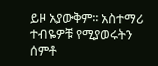ይዞ አያውቅም፡፡ አስተማሪ ተብዬዎቹ የሚያወሩትን ሰምቶ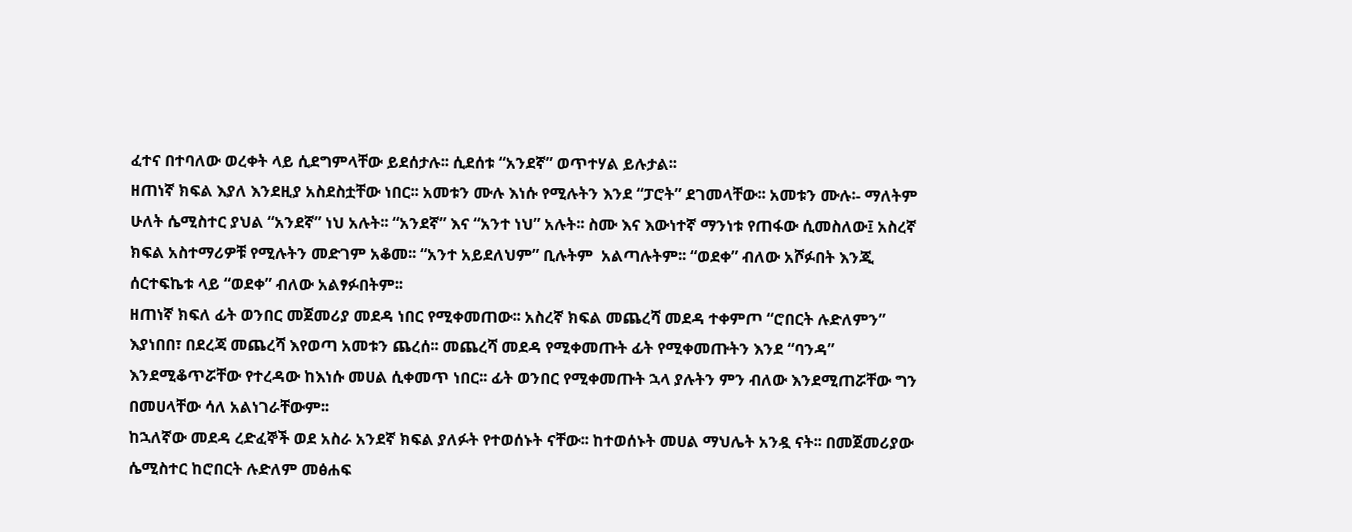ፈተና በተባለው ወረቀት ላይ ሲደግምላቸው ይደሰታሉ፡፡ ሲደሰቱ “አንደኛ” ወጥተሃል ይሉታል፡፡
ዘጠነኛ ክፍል እያለ እንደዚያ አስደስቷቸው ነበር፡፡ አመቱን ሙሉ እነሱ የሚሉትን እንደ “ፓሮት” ደገመላቸው፡፡ አመቱን ሙሉ፡- ማለትም ሁለት ሴሚስተር ያህል “አንደኛ” ነህ አሉት፡፡ “አንደኛ” እና “አንተ ነህ” አሉት፡፡ ስሙ እና እውነተኛ ማንነቱ የጠፋው ሲመስለው፤ አስረኛ ክፍል አስተማሪዎቹ የሚሉትን መድገም አቆመ፡፡ “አንተ አይደለህም” ቢሉትም  አልጣሉትም፡፡ “ወደቀ” ብለው አሾፉበት እንጂ ሰርተፍኬቱ ላይ “ወደቀ” ብለው አልፃፉበትም፡፡
ዘጠነኛ ክፍለ ፊት ወንበር መጀመሪያ መደዳ ነበር የሚቀመጠው፡፡ አስረኛ ክፍል መጨረሻ መደዳ ተቀምጦ “ሮበርት ሉድለምን” እያነበበ፣ በደረጃ መጨረሻ እየወጣ አመቱን ጨረሰ፡፡ መጨረሻ መደዳ የሚቀመጡት ፊት የሚቀመጡትን እንደ “ባንዳ” እንደሚቆጥሯቸው የተረዳው ከእነሱ መሀል ሲቀመጥ ነበር፡፡ ፊት ወንበር የሚቀመጡት ኋላ ያሉትን ምን ብለው እንደሚጠሯቸው ግን በመሀላቸው ሳለ አልነገራቸውም፡፡
ከኋለኛው መደዳ ረድፈኞች ወደ አስራ አንደኛ ክፍል ያለፉት የተወሰኑት ናቸው፡፡ ከተወሰኑት መሀል ማህሌት አንዷ ናት፡፡ በመጀመሪያው ሴሚስተር ከሮበርት ሉድለም መፅሐፍ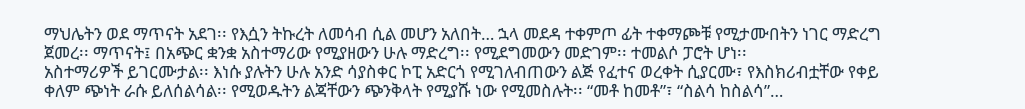ማህሌትን ወደ ማጥናት አደገ፡፡ የእሷን ትኩረት ለመሳብ ሲል መሆን አለበት… ኋላ መደዳ ተቀምጦ ፊት ተቀማጮቹ የሚታሙበትን ነገር ማድረግ ጀመረ፡፡ ማጥናት፤ በአጭር ቋንቋ አስተማሪው የሚያዘውን ሁሉ ማድረግ፡፡ የሚደግመውን መድገም፡፡ ተመልሶ ፓሮት ሆነ፡፡
አስተማሪዎች ይገርሙታል፡፡ እነሱ ያሉትን ሁሉ አንድ ሳያስቀር ኮፒ አድርጎ የሚገለብጠውን ልጅ የፈተና ወረቀት ሲያርሙ፣ የእስክሪብቷቸው የቀይ ቀለም ጭነት ራሱ ይለሰልሳል፡፡ የሚወዱትን ልጃቸውን ጭንቅላት የሚያሹ ነው የሚመስሉት፡፡ “መቶ ከመቶ”፣ “ስልሳ ከስልሳ”…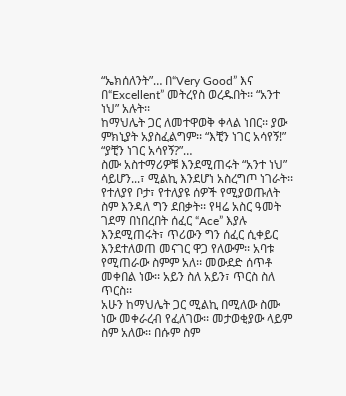“ኤክሰለንት”… በ“Very Good” እና በ“Excellent” መትረየስ ወረዱበት፡፡ “አንተ ነህ” አሉት፡፡
ከማህሌት ጋር ለመተዋወቅ ቀላል ነበር፡፡ ያው ምክኒያት አያስፈልግም፡፡ “እቺን ነገር አሳየኝ!” “ያቺን ነገር አሳየኝ?”…
ስሙ አስተማሪዎቹ እንደሚጠሩት “አንተ ነህ” ሳይሆን...፣ ሚልኪ እንደሆነ አስረግጦ ነገራት፡፡ የተለያየ ቦታ፣ የተለያዩ ሰዎች የሚያወጡለት ስም እንዳለ ግን ደበቃት፡፡ የዛሬ አስር ዓመት ገደማ በነበረበት ሰፈር “Ace” እያሉ እንደሚጠሩት፣ ጥሪውን ግን ሰፈር ሲቀይር እንደተለወጠ መናገር ዋጋ የለውም፡፡ አባቱ የሚጠራው ስምም አለ፡፡ መውደድ ሰጥቶ መቀበል ነው፡፡ አይን ስለ አይን፣ ጥርስ ስለ ጥርስ፡፡
አሁን ከማህሌት ጋር ሚልኪ በሚለው ስሙ ነው መቀራረብ የፈለገው፡፡ መታወቂያው ላይም ስም አለው፡፡ በሱም ስም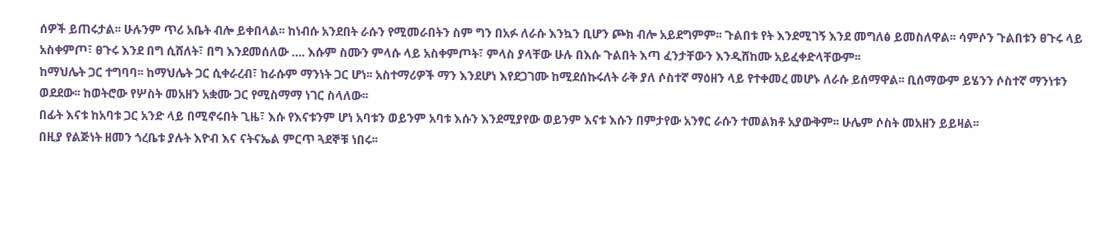ሰዎች ይጠሩታል፡፡ ሁሉንም ጥሪ አቤት ብሎ ይቀበላል፡፡ ከነብሱ አንደበት ራሱን የሚመራበትን ስም ግን በአፉ ለራሱ እንኳን ቢሆን ጮክ ብሎ አይደግምም፡፡ ጉልበቱ የት እንደሚገኝ እንደ መግለፅ ይመስለዋል፡፡ ሳምሶን ጉልበቱን ፀጉሩ ላይ አስቀምጦ፣ ፀጉሩ እንደ በግ ሲሸለት፣ በግ እንደመሰለው …. እሱም ስሙን ምላሱ ላይ አስቀምጦት፣ ምላስ ያላቸው ሁሉ በእሱ ጉልበት እጣ ፈንታቸውን እንዲሸከሙ አይፈቀድላቸውም፡፡
ከማህሌት ጋር ተግባባ፡፡ ከማህሌት ጋር ሲቀራረብ፣ ከራሱም ማንነት ጋር ሆነ፡፡ አስተማሪዎች ማን እንደሆነ እየደጋገሙ ከሚደሰኩሩለት ራቅ ያለ ሶስተኛ ማዕዘን ላይ የተቀመረ መሆኑ ለራሱ ይሰማዋል፡፡ ቢሰማውም ይሄንን ሶስተኛ ማንነቱን ወደደው፡፡ ከወትሮው የሦስት መአዘን አቋሙ ጋር የሚስማማ ነገር ስላለው፡፡
በፊት እናቱ ከአባቱ ጋር አንድ ላይ በሚኖሩበት ጊዜ፣ እሱ የእናቱንም ሆነ አባቱን ወይንም አባቱ እሱን እንደሚያየው ወይንም እናቱ እሱን በምታየው አንፃር ራሱን ተመልክቶ አያውቅም፡፡ ሁሌም ሶስት መአዘን ይይዛል፡፡
በዚያ የልጅነት ዘመን ጎረቤቱ ያሉት እዮብ እና ናትናኤል ምርጥ ጓደኞቹ ነበሩ፡፡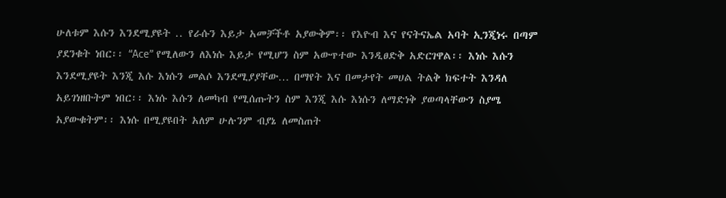ሁለቱም እሱን እንደሚያዩት .. የራሱን እይታ አመቻችቶ አያውቅም፡፡ የእዮብ እና የናትናኤል አባት ኢንጂነሩ በጣም ያደንቁት ነበር፡፡ “Ace” የሚለውን ለእነሱ እይታ የሚሆን ስም አውጥተው እንዲፀድቅ አድርገዋል፡፡ እነሱ እሱን እንደሚያዩት እንጂ እሱ እነሱን መልሶ እንደሚያያቸው… በማየት እና በመታየት መሀል ትልቅ ክፍተት እንዳለ አይገነዘቡትም ነበር፡፡ እነሱ እሱን ለመካብ የሚሰጡትን ስም እንጂ እሱ እነሱን ለማድነቅ ያወጣላቸውን ስያሜ አያውቁትም፡፡ እነሱ በሚያዩበት አለም ሁሉንም ብያኔ ለመስጠት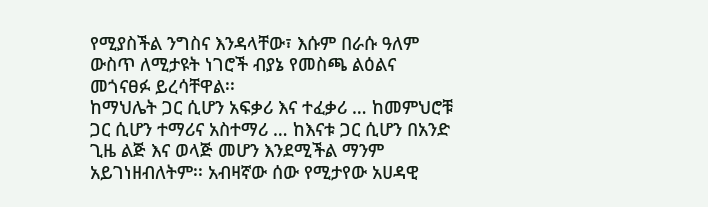የሚያስችል ንግስና እንዳላቸው፣ እሱም በራሱ ዓለም ውስጥ ለሚታዩት ነገሮች ብያኔ የመስጫ ልዕልና መጎናፀፉ ይረሳቸዋል፡፡
ከማህሌት ጋር ሲሆን አፍቃሪ እና ተፈቃሪ … ከመምህሮቹ ጋር ሲሆን ተማሪና አስተማሪ … ከእናቱ ጋር ሲሆን በአንድ ጊዜ ልጅ እና ወላጅ መሆን እንደሚችል ማንም አይገነዘብለትም፡፡ አብዛኛው ሰው የሚታየው አሀዳዊ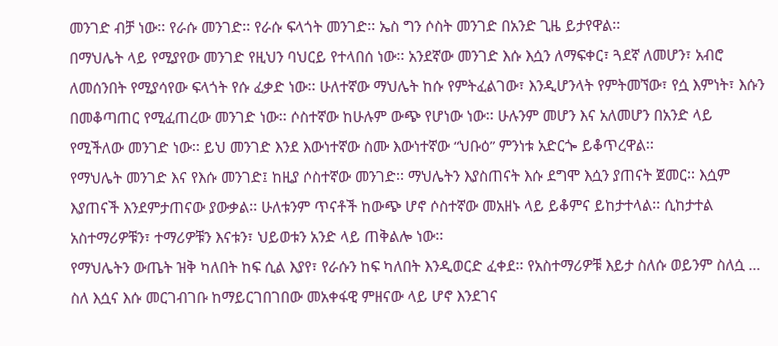መንገድ ብቻ ነው፡፡ የራሱ መንገድ፡፡ የራሱ ፍላጎት መንገድ፡፡ ኤስ ግን ሶስት መንገድ በአንድ ጊዜ ይታየዋል፡፡
በማህሌት ላይ የሚያየው መንገድ የዚህን ባህርይ የተላበሰ ነው፡፡ አንደኛው መንገድ እሱ እሷን ለማፍቀር፣ ጓደኛ ለመሆን፣ አብሮ ለመሰንበት የሚያሳየው ፍላጎት የሱ ፈቃድ ነው፡፡ ሁለተኛው ማህሌት ከሱ የምትፈልገው፣ እንዲሆንላት የምትመኘው፣ የሷ እምነት፣ እሱን በመቆጣጠር የሚፈጠረው መንገድ ነው፡፡ ሶስተኛው ከሁሉም ውጭ የሆነው ነው፡፡ ሁሉንም መሆን እና አለመሆን በአንድ ላይ የሚችለው መንገድ ነው፡፡ ይህ መንገድ እንደ እውነተኛው ስሙ እውነተኛው “ህቡዕ” ምንነቱ አድርጐ ይቆጥረዋል፡፡
የማህሌት መንገድ እና የእሱ መንገድ፤ ከዚያ ሶስተኛው መንገድ፡፡ ማህሌትን እያስጠናት እሱ ደግሞ እሷን ያጠናት ጀመር፡፡ እሷም እያጠናች እንደምታጠናው ያውቃል፡፡ ሁለቱንም ጥናቶች ከውጭ ሆኖ ሶስተኛው መአዘኑ ላይ ይቆምና ይከታተላል፡፡ ሲከታተል አስተማሪዎቹን፣ ተማሪዎቹን እናቱን፣ ህይወቱን አንድ ላይ ጠቅልሎ ነው፡፡
የማህሌትን ውጤት ዝቅ ካለበት ከፍ ሲል እያየ፣ የራሱን ከፍ ካለበት እንዲወርድ ፈቀደ፡፡ የአስተማሪዎቹ እይታ ስለሱ ወይንም ስለሷ …  ስለ እሷና እሱ መርገብገቡ ከማይርገበገበው መአቀፋዊ ምዘናው ላይ ሆኖ እንደገና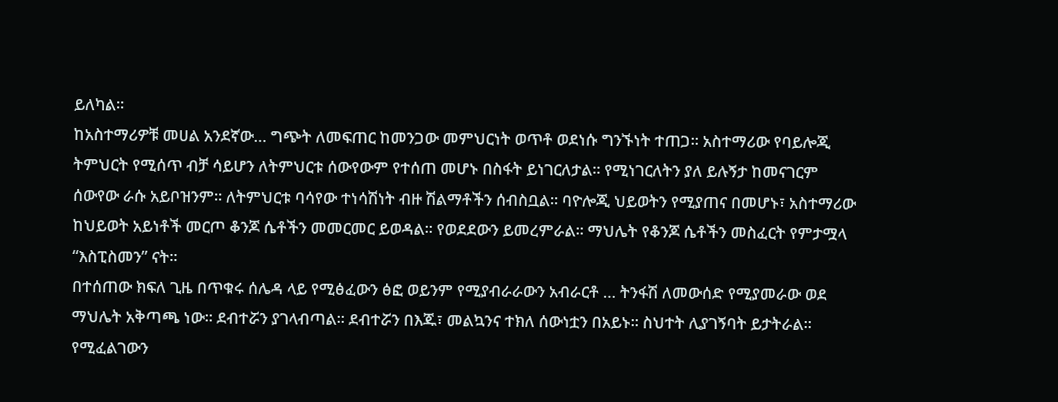ይለካል፡፡
ከአስተማሪዎቹ መሀል አንደኛው… ግጭት ለመፍጠር ከመንጋው መምህርነት ወጥቶ ወደነሱ ግንኙነት ተጠጋ፡፡ አስተማሪው የባይሎጂ ትምህርት የሚሰጥ ብቻ ሳይሆን ለትምህርቱ ሰውየውም የተሰጠ መሆኑ በስፋት ይነገርለታል፡፡ የሚነገርለትን ያለ ይሉኝታ ከመናገርም ሰውየው ራሱ አይቦዝንም፡፡ ለትምህርቱ ባሳየው ተነሳሽነት ብዙ ሽልማቶችን ሰብስቧል፡፡ ባዮሎጂ ህይወትን የሚያጠና በመሆኑ፣ አስተማሪው ከህይወት አይነቶች መርጦ ቆንጆ ሴቶችን መመርመር ይወዳል፡፡ የወደደውን ይመረምራል፡፡ ማህሌት የቆንጆ ሴቶችን መስፈርት የምታሟላ “እስፒስመን” ናት፡፡
በተሰጠው ክፍለ ጊዜ በጥቁሩ ሰሌዳ ላይ የሚፅፈውን ፅፎ ወይንም የሚያብራራውን አብራርቶ … ትንፋሽ ለመውሰድ የሚያመራው ወደ ማህሌት አቅጣጫ ነው፡፡ ደብተሯን ያገላብጣል፡፡ ደብተሯን በእጁ፣ መልኳንና ተክለ ሰውነቷን በአይኑ፡፡ ስህተት ሊያገኝባት ይታትራል፡፡ የሚፈልገውን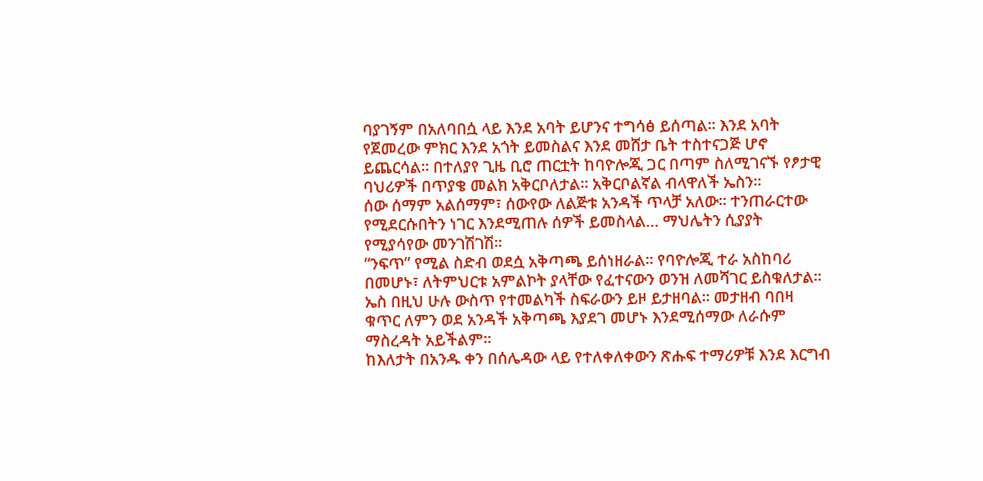ባያገኝም በአለባበሷ ላይ እንደ አባት ይሆንና ተግሳፅ ይሰጣል፡፡ እንደ አባት የጀመረው ምክር እንደ አጎት ይመስልና እንደ መሸታ ቤት ተስተናጋጅ ሆኖ ይጨርሳል፡፡ በተለያየ ጊዜ ቢሮ ጠርቷት ከባዮሎጂ ጋር በጣም ስለሚገናኙ የፆታዊ ባህሪዎች በጥያቄ መልክ አቅርቦለታል፡፡ አቅርቦልኛል ብላዋለች ኤስን፡፡
ሰው ሰማም አልሰማም፣ ሰውየው ለልጅቱ አንዳች ጥላቻ አለው፡፡ ተንጠራርተው የሚደርሱበትን ነገር እንደሚጠሉ ሰዎች ይመስላል… ማህሌትን ሲያያት የሚያሳየው መንገሽገሽ፡፡
“ንፍጥ” የሚል ስድብ ወደሷ አቅጣጫ ይሰነዘራል፡፡ የባዮሎጂ ተራ አስከባሪ በመሆኑ፣ ለትምህርቱ አምልኮት ያላቸው የፈተናውን ወንዝ ለመሻገር ይስቁለታል፡፡ ኤስ በዚህ ሁሉ ውስጥ የተመልካች ስፍራውን ይዞ ይታዘባል፡፡ መታዘብ ባበዛ ቁጥር ለምን ወደ አንዳች አቅጣጫ እያደገ መሆኑ እንደሚሰማው ለራሱም ማስረዳት አይችልም፡፡
ከእለታት በአንዱ ቀን በሰሌዳው ላይ የተለቀለቀውን ጽሑፍ ተማሪዎቹ እንደ እርግብ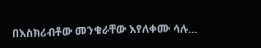በእስክሪብቶው መንቁራቸው እየለቀሙ ሳሉ…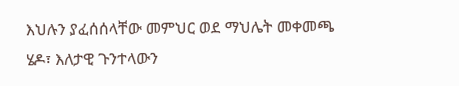እህሉን ያፈሰሰላቸው መምህር ወደ ማህሌት መቀመጫ ሄዶ፣ እለታዊ ጉንተላውን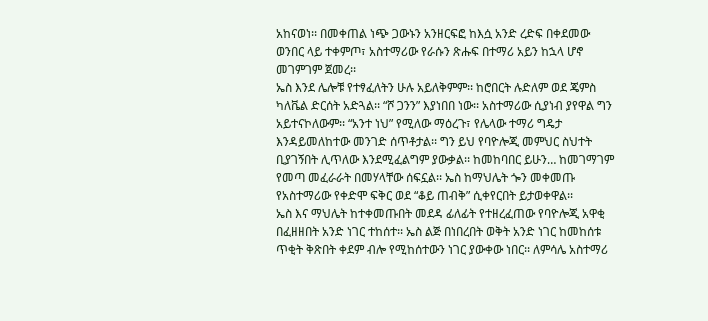አከናወነ፡፡ በመቀጠል ነጭ ጋውኑን አንዘርፍፎ ከእሷ አንድ ረድፍ በቀደመው ወንበር ላይ ተቀምጦ፣ አስተማሪው የራሱን ጽሑፍ በተማሪ አይን ከኋላ ሆኖ መገምገም ጀመረ፡፡
ኤስ እንደ ሌሎቹ የተፃፈለትን ሁሉ አይለቅምም፡፡ ከሮበርት ሉድለም ወደ ጄምስ ካለቬል ድርሰት አድጓል፡፡ “ሾ ጋንን” እያነበበ ነው፡፡ አስተማሪው ሲያነብ ያየዋል ግን አይተናኮለውም፡፡ “አንተ ነህ” የሚለው ማዕረጉ፣ የሌላው ተማሪ ግዴታ እንዳይመለከተው መንገድ ሰጥቶታል፡፡ ግን ይህ የባዮሎጂ መምህር ስህተት ቢያገኝበት ሊጥለው እንደሚፈልግም ያውቃል፡፡ ከመከባበር ይሁን… ከመገማገም የመጣ መፈራራት በመሃላቸው ሰፍኗል፡፡ ኤስ ከማህሌት ጐን መቀመጡ የአስተማሪው የቀድሞ ፍቅር ወደ “ቆይ ጠብቅ” ሲቀየርበት ይታወቀዋል፡፡
ኤስ እና ማህሌት ከተቀመጡበት መደዳ ፊለፊት የተዘረፈጠው የባዮሎጂ አዋቂ በፈዘዘበት አንድ ነገር ተከሰተ፡፡ ኤስ ልጅ በነበረበት ወቅት አንድ ነገር ከመከሰቱ ጥቂት ቅጽበት ቀደም ብሎ የሚከሰተውን ነገር ያውቀው ነበር፡፡ ለምሳሌ አስተማሪ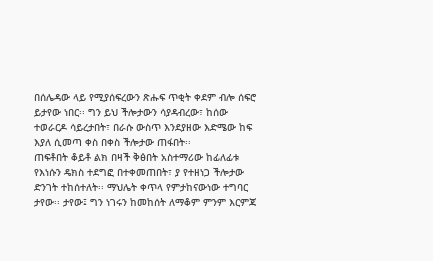በሰሌዳው ላይ የሚያሰፍረውን ጽሑፍ ጥቂት ቀደም ብሎ ሰፍሮ ይታየው ነበር፡፡ ግን ይህ ችሎታውን ሳያዳብረው፣ ከሰው ተወራርዶ ሳይረታበት፣ በራሱ ውስጥ እንደያዘው እድሜው ከፍ እያለ ሲመጣ ቀስ በቀስ ችሎታው ጠፋበት፡፡
ጠፍቶበት ቆይቶ ልክ በዛች ቅፅበት አስተማሪው ከፊለፊቱ የእነሱን ዴክስ ተደግፎ በተቀመጠበት፣ ያ የተዘነጋ ችሎታው ድንገት ተከሰተለት፡፡ ማህሌት ቀጥላ የምታከናውነው ተግባር ታየው፡፡ ታየው፤ ግን ነገሩን ከመከሰት ለማቆም ምንም እርምጃ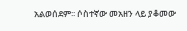አልወሰደም፡፡ ሶስተኛው መአዘን ላይ ያቆመው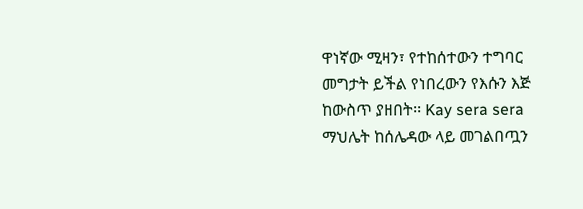ዋነኛው ሚዛን፣ የተከሰተውን ተግባር መግታት ይችል የነበረውን የእሱን እጅ ከውስጥ ያዘበት፡፡ Kay sera sera
ማህሌት ከሰሌዳው ላይ መገልበጧን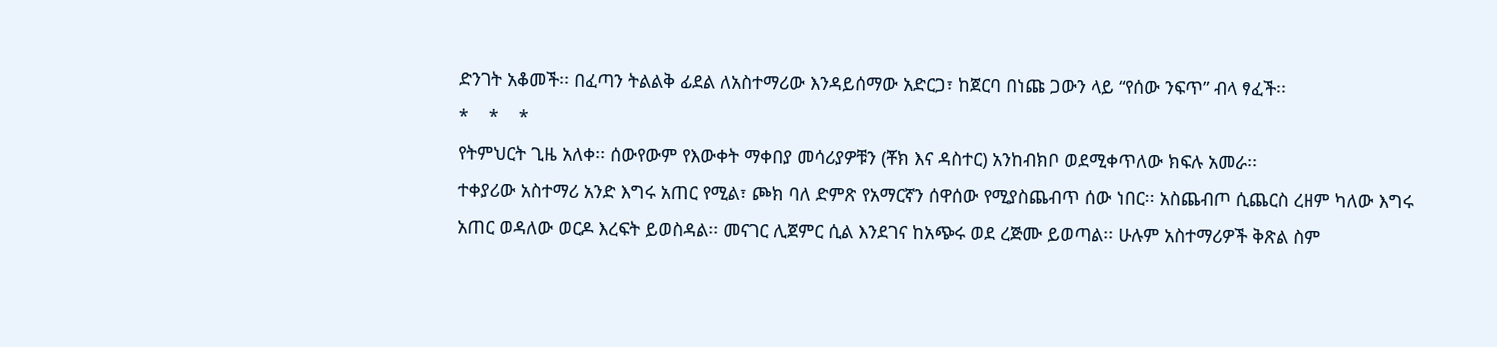ድንገት አቆመች፡፡ በፈጣን ትልልቅ ፊደል ለአስተማሪው እንዳይሰማው አድርጋ፣ ከጀርባ በነጩ ጋውን ላይ “የሰው ንፍጥ” ብላ ፃፈች፡፡
*    *    *
የትምህርት ጊዜ አለቀ፡፡ ሰውየውም የእውቀት ማቀበያ መሳሪያዎቹን (ቾክ እና ዳስተር) አንከብክቦ ወደሚቀጥለው ክፍሉ አመራ፡፡
ተቀያሪው አስተማሪ አንድ እግሩ አጠር የሚል፣ ጮክ ባለ ድምጽ የአማርኛን ሰዋሰው የሚያስጨብጥ ሰው ነበር፡፡ አስጨብጦ ሲጨርስ ረዘም ካለው እግሩ አጠር ወዳለው ወርዶ እረፍት ይወስዳል፡፡ መናገር ሊጀምር ሲል እንደገና ከአጭሩ ወደ ረጅሙ ይወጣል፡፡ ሁሉም አስተማሪዎች ቅጽል ስም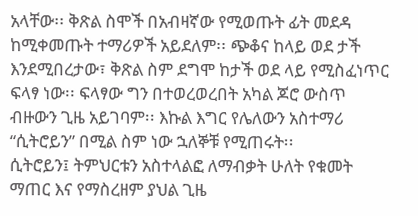አላቸው፡፡ ቅጽል ስሞች በአብዛኛው የሚወጡት ፊት መደዳ ከሚቀመጡት ተማሪዎች አይደለም፡፡ ጭቆና ከላይ ወደ ታች እንደሚበረታው፣ ቅጽል ስም ደግሞ ከታች ወደ ላይ የሚስፈነጥር ፍላፃ ነው፡፡ ፍላፃው ግን በተወረወረበት አካል ጆሮ ውስጥ ብዙውን ጊዜ አይገባም፡፡ እኩል እግር የሌለውን አስተማሪ “ሲትሮይን” በሚል ስም ነው ኋለኞቹ የሚጠሩት፡፡
ሲትሮይን፤ ትምህርቱን አስተላልፎ ለማብቃት ሁለት የቁመት ማጠር እና የማስረዘም ያህል ጊዜ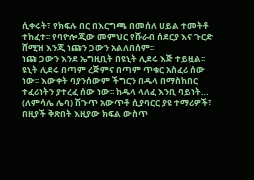ሲቀሩት፣ የክፍሉ በር በእርግጫ በመሰለ ሀይል ተመትቶ ተከፈተ፡፡ የባዮሎጂው መምህር የሹራብ ሰደርያ እና ጉርድ ሸሚዝ እንጂ ነጩን ጋውን አልለበሰም፡፡
ነጩ ጋውን እንደ ኤግዚቢት በዩኒት ሊደሩ እጅ ተይዟል፡፡ ዩኒት ሊደሩ በጣም ረጅምና በጣም ጥቁር አስፈሪ ሰው ነው፡፡ እውቀት ባያንሰውም ችግርን በዱላ በማስከበር ተፈሪነትን ያተረፈ ሰው ነው፡፡ ከዱላ ላለፈ እንቢ ባይነት… (ለምሳሌ ሌባ) ሽጉጥ አውጥቶ ሲያባርር ያዩ ተማሪዎች፣ በዚያች ቅጽበት እዚያው ክፍል ውስጥ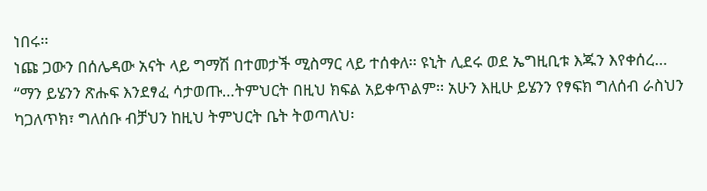ነበሩ፡፡
ነጩ ጋውን በሰሌዳው አናት ላይ ግማሽ በተመታች ሚስማር ላይ ተሰቀለ፡፡ ዩኒት ሊደሩ ወደ ኤግዚቢቱ እጁን እየቀሰረ…
“ማን ይሄንን ጽሑፍ እንደፃፈ ሳታወጡ…ትምህርት በዚህ ክፍል አይቀጥልም፡፡ አሁን እዚሁ ይሄንን የፃፍክ ግለሰብ ራስህን ካጋለጥክ፣ ግለሰቡ ብቻህን ከዚህ ትምህርት ቤት ትወጣለህ፡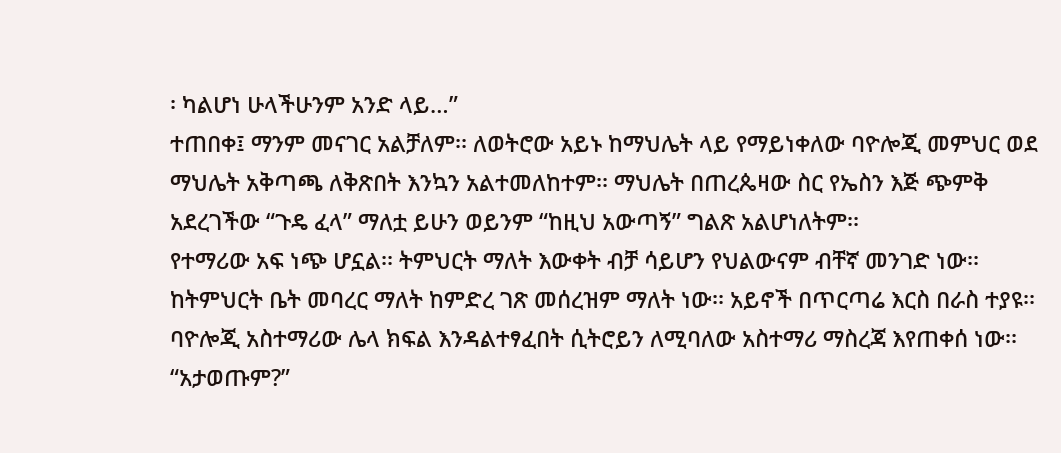፡ ካልሆነ ሁላችሁንም አንድ ላይ…”
ተጠበቀ፤ ማንም መናገር አልቻለም፡፡ ለወትሮው አይኑ ከማህሌት ላይ የማይነቀለው ባዮሎጂ መምህር ወደ ማህሌት አቅጣጫ ለቅጽበት እንኳን አልተመለከተም፡፡ ማህሌት በጠረጴዛው ስር የኤስን እጅ ጭምቅ አደረገችው “ጉዴ ፈላ” ማለቷ ይሁን ወይንም “ከዚህ አውጣኝ” ግልጽ አልሆነለትም፡፡
የተማሪው አፍ ነጭ ሆኗል፡፡ ትምህርት ማለት እውቀት ብቻ ሳይሆን የህልውናም ብቸኛ መንገድ ነው፡፡ ከትምህርት ቤት መባረር ማለት ከምድረ ገጽ መሰረዝም ማለት ነው፡፡ አይኖች በጥርጣሬ እርስ በራስ ተያዩ፡፡ ባዮሎጂ አስተማሪው ሌላ ክፍል እንዳልተፃፈበት ሲትሮይን ለሚባለው አስተማሪ ማስረጃ እየጠቀሰ ነው፡፡
“አታወጡም?”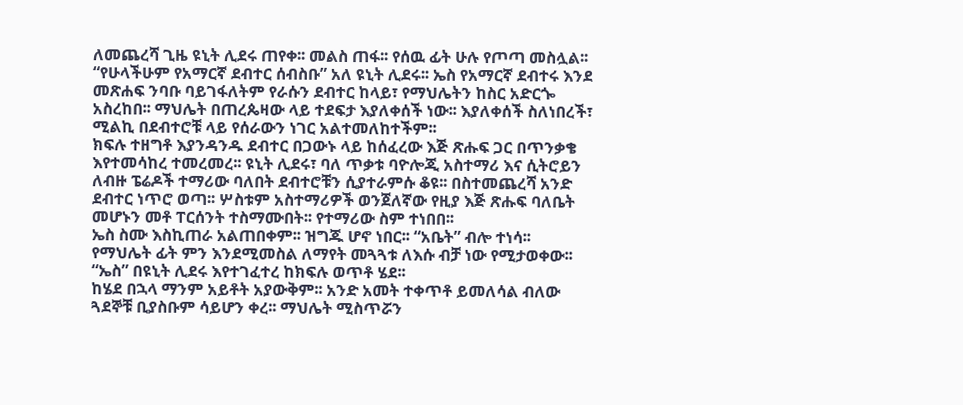ለመጨረሻ ጊዜ ዩኒት ሊደሩ ጠየቀ፡፡ መልስ ጠፋ፡፡ የሰዉ ፊት ሁሉ የጦጣ መስሏል፡፡
“የሁላችሁም የአማርኛ ደብተር ሰብስቡ” አለ ዩኒት ሊደሩ፡፡ ኤስ የአማርኛ ደብተሩ እንደ መጽሐፍ ንባቡ ባይገፋለትም የራሱን ደብተር ከላይ፣ የማህሌትን ከስር አድርጐ አስረከበ፡፡ ማህሌት በጠረጴዛው ላይ ተደፍታ እያለቀሰች ነው፡፡ እያለቀሰች ስለነበረች፣ ሚልኪ በደብተሮቹ ላይ የሰራውን ነገር አልተመለከተችም፡፡
ክፍሉ ተዘግቶ እያንዳንዱ ደብተር በጋውኑ ላይ ከሰፈረው እጅ ጽሑፍ ጋር በጥንቃቄ እየተመሳከረ ተመረመረ፡፡ ዩኒት ሊደሩ፣ ባለ ጥቃቱ ባዮሎጂ አስተማሪ እና ሲትሮይን ለብዙ ፔሬዶች ተማሪው ባለበት ደብተሮቹን ሲያተራምሱ ቆዩ፡፡ በስተመጨረሻ አንድ ደብተር ነጥሮ ወጣ፡፡ ሦስቱም አስተማሪዎች ወንጀለኛው የዚያ እጅ ጽሑፍ ባለቤት መሆኑን መቶ ፐርሰንት ተስማሙበት፡፡ የተማሪው ስም ተነበበ፡፡
ኤስ ስሙ እስኪጠራ አልጠበቀም፡፡ ዝግጁ ሆኖ ነበር፡፡ “አቤት” ብሎ ተነሳ፡፡ የማህሌት ፊት ምን እንደሚመስል ለማየት መጓጓቱ ለእሱ ብቻ ነው የሚታወቀው፡፡ “ኤስ” በዩኒት ሊደሩ እየተገፈተረ ከክፍሉ ወጥቶ ሄደ፡፡
ከሄደ በኋላ ማንም አይቶት አያውቅም፡፡ አንድ አመት ተቀጥቶ ይመለሳል ብለው ጓደኞቹ ቢያስቡም ሳይሆን ቀረ፡፡ ማህሌት ሚስጥሯን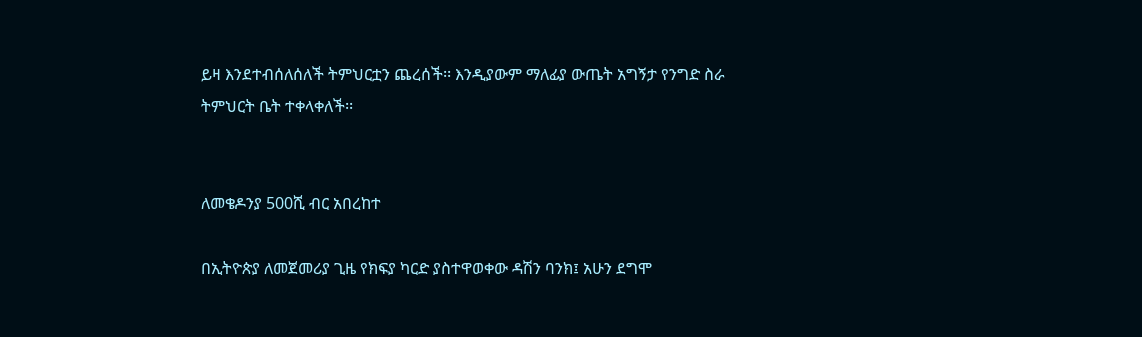ይዛ እንደተብሰለሰለች ትምህርቷን ጨረሰች፡፡ እንዲያውም ማለፊያ ውጤት አግኝታ የንግድ ስራ ትምህርት ቤት ተቀላቀለች፡፡


ለመቄዶንያ 500ሺ ብር አበረከተ

በኢትዮጵያ ለመጀመሪያ ጊዜ የክፍያ ካርድ ያስተዋወቀው ዳሽን ባንክ፤ አሁን ደግሞ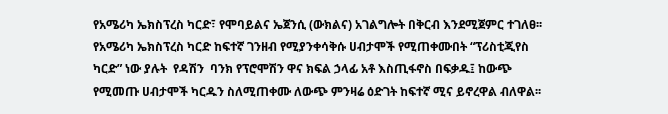የአሜሪካ ኤክስፕረስ ካርድ፣ የሞባይልና ኤጀንሲ (ውክልና) አገልግሎት በቅርብ እንደሚጀምር ተገለፀ፡፡
የአሜሪካ ኤክስፕረስ ካርድ ከፍተኛ ገንዘብ የሚያንቀሳቅሱ ሀብታሞች የሚጠቀሙበት “ፕሪስቲጂየስ ካርድ” ነው ያሉት  የዳሽን  ባንክ የፕሮሞሽን ዋና ክፍል ኃላፊ አቶ እስጢፋኖስ በፍቃዱ፤ ከውጭ የሚመጡ ሀብታሞች ካርዱን ስለሚጠቀሙ ለውጭ ምንዛሬ ዕድገት ከፍተኛ ሚና ይኖረዋል ብለዋል፡፡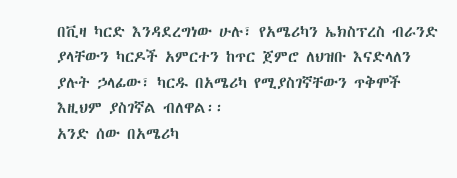በቪዛ ካርድ እንዳደረግነው ሁሉ፣ የአሜሪካን ኤክስፕረስ ብራንድ ያላቸውን ካርዶች አምርተን ከጥር ጀምሮ ለህዝቡ እናድላለን ያሉት ኃላፊው፣ ካርዱ በአሜሪካ የሚያስገኛቸውን ጥቅሞች እዚህም ያስገኛል ብለዋል፡፡
አንድ ሰው በአሜሪካ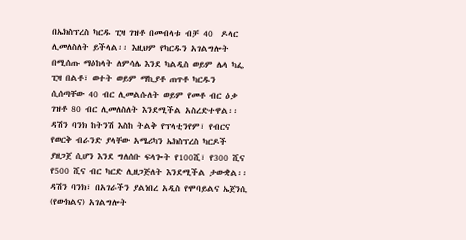በኤክስፕረስ ካርዱ ፒዛ ገዝቶ በመብላቱ ብቻ 40  ዶላር ሊመለስለት ይችላል፡፡ እዚህም የካርዱን አገልግሎት በሚሰጡ ማዕከላት ለምሳሌ እንደ ካልዲስ ወይም ሌላ ካፌ ፒዛ በልቶ፣ ወተት ወይም ማኪያቶ ጠጥቶ ካርዱን ሲሰጣቸው 40 ብር ሊመልሱለት ወይም የመቶ ብር ዕቃ ገዝቶ 80 ብር ሊመለስለት እንደሚችል አስረድተዋል፡፡
ዳሽን ባንክ ከትንሽ እስከ ትልቅ የፕላቲንየም፣ የብርና የወርቅ ብራንድ ያላቸው አሜሪካን ኤክስፕረስ ካርዶች ያዘጋጀ ሲሆን እንደ ግለሰቡ ፍላጐት የ100ሺ፣ የ300 ሺና የ500 ሺና ብር ካርድ ሊዘጋጅለት እንደሚችል ታውቋል፡፡
ዳሽን ባንክ፣ በአገራችን ያልነበረ አዲስ የሞባይልና ኤጀንሲ (የውክልና) አገልግሎት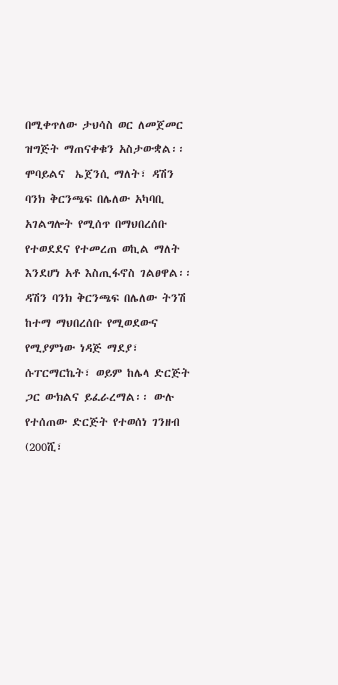በሚቀጥለው ታህሳስ ወር ለመጀመር ዝግጅት ማጠናቀቁን አስታውቋል፡፡ ሞባይልና  ኤጀንሲ ማለት፣ ዳሽን ባንክ ቅርንጫፍ በሌለው አካባቢ አገልግሎት የሚሰጥ በማህበረሰቡ የተወደደና የተመረጠ ወኪል ማለት እንደሆነ አቶ እስጢፋኖስ ገልፀዋል፡፡
ዳሽን ባንክ ቅርንጫፍ በሌለው ትንሽ ከተማ ማህበረሰቡ የሚወደውና የሚያምነው ነዳጅ ማደያ፣ ሱፐርማርኬት፣ ወይም ከሌላ ድርጅት ጋር ውክልና ይፈራረማል፡፡ ውሉ የተሰጠው ድርጅት የተወሰነ ገንዘብ (200ሺ፣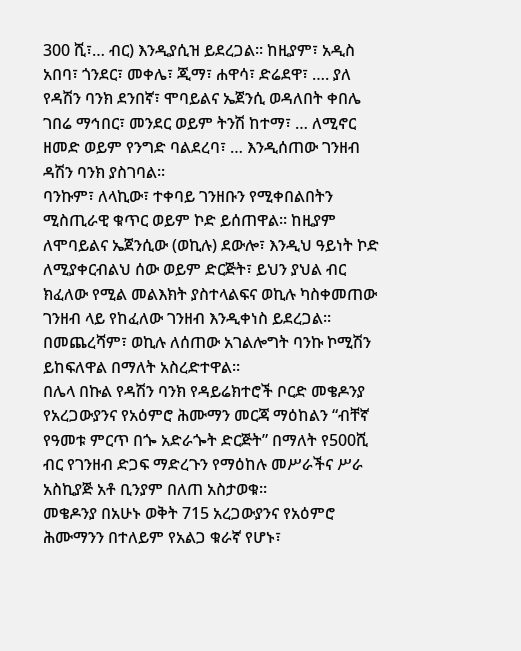300 ሺ፣… ብር) እንዲያሲዝ ይደረጋል፡፡ ከዚያም፣ አዲስ አበባ፣ ጎንደር፣ መቀሌ፣ ጂማ፣ ሐዋሳ፣ ድሬደዋ፣ …. ያለ የዳሽን ባንክ ደንበኛ፣ ሞባይልና ኤጀንሲ ወዳለበት ቀበሌ ገበሬ ማኅበር፣ መንደር ወይም ትንሽ ከተማ፣ … ለሚኖር ዘመድ ወይም የንግድ ባልደረባ፣ … እንዲሰጠው ገንዘብ ዳሽን ባንክ ያስገባል፡፡
ባንኩም፣ ለላኪው፣ ተቀባይ ገንዘቡን የሚቀበልበትን ሚስጢራዊ ቁጥር ወይም ኮድ ይሰጠዋል፡፡ ከዚያም ለሞባይልና ኤጀንሲው (ወኪሉ) ደውሎ፣ እንዲህ ዓይነት ኮድ ለሚያቀርብልህ ሰው ወይም ድርጅት፣ ይህን ያህል ብር ክፈለው የሚል መልእክት ያስተላልፍና ወኪሉ ካስቀመጠው ገንዘብ ላይ የከፈለው ገንዘብ እንዲቀነስ ይደረጋል፡፡ በመጨረሻም፣ ወኪሉ ለሰጠው አገልሎግት ባንኩ ኮሚሽን ይከፍለዋል በማለት አስረድተዋል፡፡
በሌላ በኩል የዳሽን ባንክ የዳይሬክተሮች ቦርድ መቄዶንያ የአረጋውያንና የአዕምሮ ሕሙማን መርጃ ማዕከልን “ብቸኛ የዓመቱ ምርጥ በጐ አድራጐት ድርጅት” በማለት የ500ሺ ብር የገንዘብ ድጋፍ ማድረጉን የማዕከሉ መሥራችና ሥራ አስኪያጅ አቶ ቢንያም በለጠ አስታወቁ፡፡
መቄዶንያ በአሁኑ ወቅት 715 አረጋውያንና የአዕምሮ ሕሙማንን በተለይም የአልጋ ቁራኛ የሆኑ፣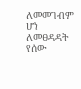ለመመገብም ሆነ ለመፀዳዳት የሰው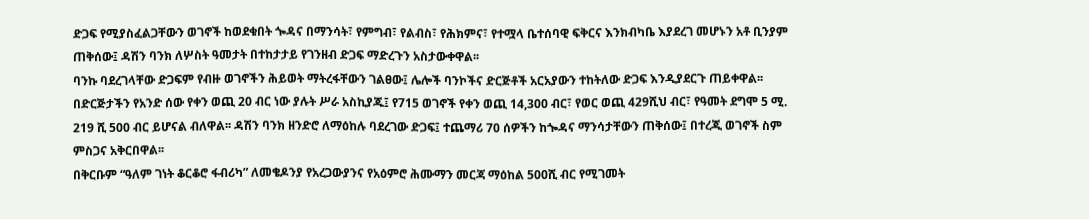ድጋፍ የሚያስፈልጋቸውን ወገኖች ከወደቁበት ጐዳና በማንሳት፣ የምግብ፣ የልብስ፣ የሕክምና፣ የተሟላ ቤተሰባዊ ፍቅርና እንክብካቤ እያደረገ መሆኑን አቶ ቢንያም ጠቅሰው፤ ዳሽን ባንክ ለሦስት ዓመታት በተከታታይ የገንዘብ ድጋፍ ማድረጉን አስታውቀዋል፡፡
ባንኩ ባደረገላቸው ድጋፍም የብዙ ወገኖችን ሕይወት ማትረፋቸውን ገልፀው፤ ሌሎች ባንኮችና ድርጅቶች አርአያውን ተከትለው ድጋፍ እንዲያደርጉ ጠይቀዋል፡፡
በድርጅታችን የአንድ ሰው የቀን ወጪ 20 ብር ነው ያሉት ሥራ አስኪያጁ፤ የ715 ወገኖች የቀን ወጪ 14,300 ብር፣ የወር ወጪ 429ሺህ ብር፣ የዓመት ደግሞ 5 ሚ. 219 ሺ 500 ብር ይሆናል ብለዋል፡፡ ዳሽን ባንክ ዘንድሮ ለማዕከሉ ባደረገው ድጋፍ፤ ተጨማሪ 70 ሰዎችን ከጐዳና ማንሳታቸውን ጠቅሰው፤ በተረጂ ወገኖች ስም ምስጋና አቅርበዋል፡፡
በቅርቡም “ዓለም ገነት ቆርቆሮ ፋብሪካ” ለመቄዶንያ የአረጋውያንና የአዕምሮ ሕሙማን መርጃ ማዕከል 500ሺ ብር የሚገመት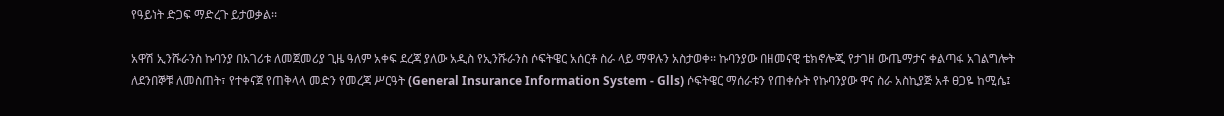የዓይነት ድጋፍ ማድረጉ ይታወቃል፡፡

አዋሽ ኢንሹራንስ ኩባንያ በአገሪቱ ለመጀመሪያ ጊዜ ዓለም አቀፍ ደረጃ ያለው አዲስ የኢንሹራንስ ሶፍትዌር አሰርቶ ስራ ላይ ማዋሉን አስታወቀ፡፡ ኩባንያው በዘመናዊ ቴክኖሎጂ የታገዘ ውጤማታና ቀልጣፋ አገልግሎት ለደንበኞቹ ለመስጠት፣ የተቀናጀ የጠቅላላ መድን የመረጃ ሥርዓት (General Insurance Information System - Glls) ሶፍትዌር ማሰራቱን የጠቀሱት የኩባንያው ዋና ስራ አስኪያጅ አቶ ፀጋዬ ከሚሴ፤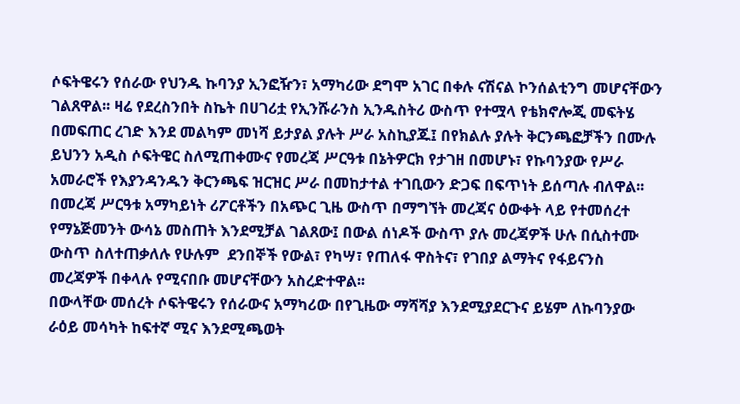ሶፍትዌሩን የሰራው የህንዱ ኩባንያ ኢንፎዥን፣ አማካሪው ደግሞ አገር በቀሉ ናሽናል ኮንሰልቲንግ መሆናቸውን ገልጸዋል፡፡ ዛሬ የደረስንበት ስኬት በሀገሪቷ የኢንሹራንስ ኢንዱስትሪ ውስጥ የተሟላ የቴክኖሎጂ መፍትሄ በመፍጠር ረገድ እንደ መልካም መነሻ ይታያል ያሉት ሥራ አስኪያጁ፤ በየክልሉ ያሉት ቅርንጫፎቻችን በሙሉ ይህንን አዲስ ሶፍትዌር ስለሚጠቀሙና የመረጃ ሥርዓቱ በኔትዎርክ የታገዘ በመሆኑ፣ የኩባንያው የሥራ አመራሮች የእያንዳንዱን ቅርንጫፍ ዝርዝር ሥራ በመከታተል ተገቢውን ድጋፍ በፍጥነት ይሰጣሉ ብለዋል፡፡ በመረጃ ሥርዓቱ አማካይነት ሪፖርቶችን በአጭር ጊዜ ውስጥ በማግኘት መረጃና ዕውቀት ላይ የተመሰረተ የማኔጅመንት ውሳኔ መስጠት እንደሚቻል ገልጸው፤ በውል ሰነዶች ውስጥ ያሉ መረጃዎች ሁሉ በሲስተሙ ውስጥ ስለተጠቃለሉ የሁሉም  ደንበኞች የውል፣ የካሣ፣ የጠለፋ ዋስትና፣ የገበያ ልማትና የፋይናንስ መረጃዎች በቀላሉ የሚናበቡ መሆናቸውን አስረድተዋል፡፡
በውላቸው መሰረት ሶፍትዌሩን የሰራውና አማካሪው በየጊዜው ማሻሻያ እንደሚያደርጉና ይሄም ለኩባንያው ራዕይ መሳካት ከፍተኛ ሚና እንደሚጫወት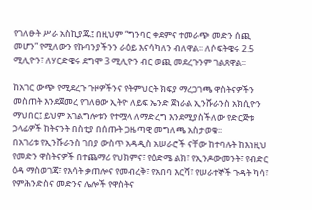የገለፁት ሥራ አስኪያጁ፤ በዚህም “ግንባር ቀደምና ተመራጭ መድን ሰጪ መሆን” የሚለውን የኩባንያችንን ራዕይ እናሳካለን ብለዋል፡፡ ለሶፍትዌሩ 2.5 ሚሊዮን፣ ለሃርድዌሩ ደግሞ 3 ሚሊዮን ብር ወጪ መደረጉንም ገልጸዋል፡፡

ከአገር ውጭ የሚደረጉ ጉዞዎችንና የትምህርት ክፍያ ማረጋገጫ ዋስትናዎችን መስጠት እንደጀመረ የገለፀው ኢትዮ ለይፍ ኤንድ ጀነራል ኢንሹራንስ አክሲዮን ማህበር፤ ይህም አገልግሎቱን የተሟላ ለማድረግ እንደሚያስችለው የድርጅቱ ኃላፊዎች ከትናንት በስቲያ በሰጡት ጋዜጣዊ መግለጫ አስታወቁ፡፡
በአገሪቱ የኢንሹራንስ ገበያ ውስጥ አዳዲስ አሠራሮች ናቸው ከተባሉት ከእነዚህ የመድን ዋስትናዎች በተጨማሪ የህክምና፣ የዕድሜ ልክ፣ የኢንዶውመንት፣ የብድር ዕዳ ማስወገጃ፣ የእሳት ቃጠሎና የመብረቅ፣ የአበባ እርሻ፣ የሠራተኞች ጉዳት ካሳ፣ የምሕንድስና መድንና ሌሎች የዋስትና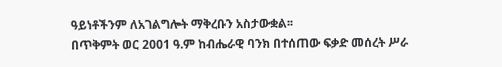ዓይነቶችንም ለአገልግሎት ማቅረቡን አስታውቋል፡፡
በጥቅምት ወር 2001 ዓ.ም ከብሔራዊ ባንክ በተሰጠው ፍቃድ መሰረት ሥራ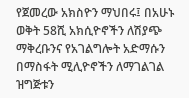የጀመረው አክስዮን ማህበሩ፤ በአሁኑ ወቅት 58ሺ አክሲዮኖችን ለሽያጭ ማቅረቡንና የአገልግሎት አድማሱን በማስፋት ሚሊዮኖችን ለማገልገል ዝግጅቱን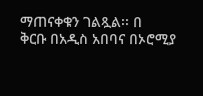ማጠናቀቁን ገልጿል፡፡ በ
ቅርቡ በአዲስ አበባና በኦሮሚያ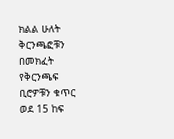ክልል ሁለት ቅርንጫፎቹን በመክፈት የቅርንጫፍ ቢሮዎቹን ቁጥር ወደ 15 ከፍ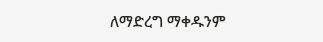ለማድረግ ማቀዱንም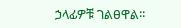ኃላፊዎቹ ገልፀዋል፡፡